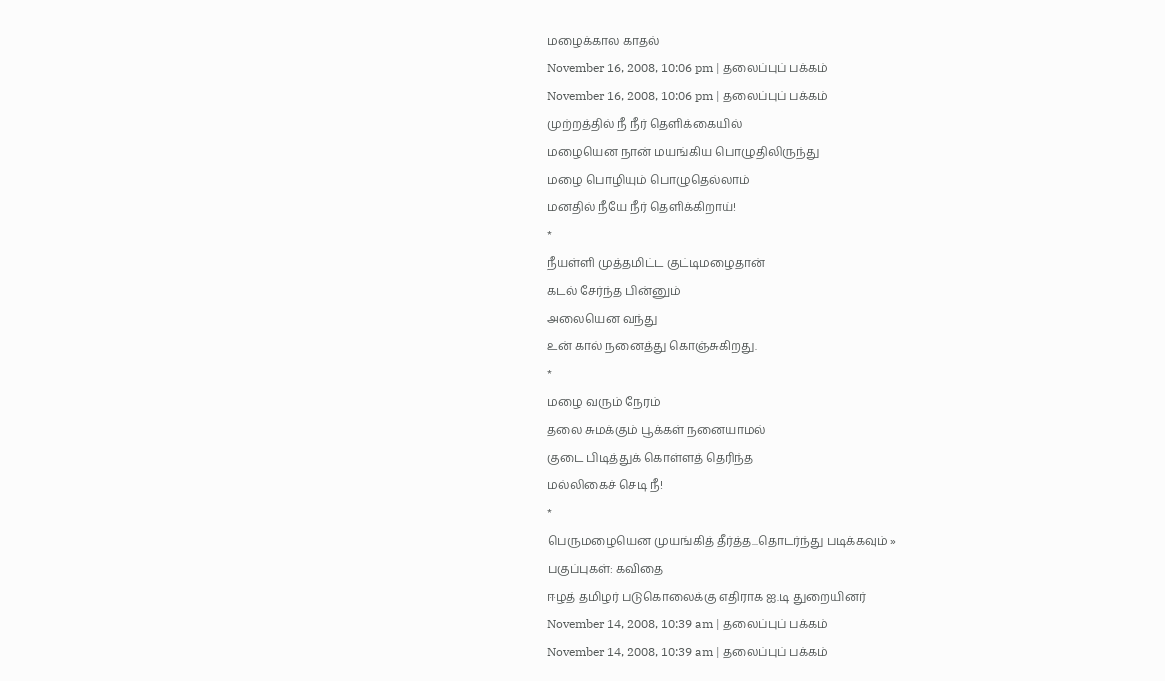மழைக்கால காதல்
November 16, 2008, 10:06 pm | தலைப்புப் பக்கம்
November 16, 2008, 10:06 pm | தலைப்புப் பக்கம்
முற்றத்தில் நீ நீர் தெளிக்கையில்
மழையென நான் மயங்கிய பொழுதிலிருந்து
மழை பொழியும் பொழுதெல்லாம்
மனதில் நீயே நீர் தெளிக்கிறாய்!
*
நீயள்ளி முத்தமிட்ட குட்டிமழைதான்
கடல் சேர்ந்த பின்னும்
அலையென வந்து
உன் கால் நனைத்து கொஞ்சுகிறது.
*
மழை வரும் நேரம்
தலை சுமக்கும் பூக்கள் நனையாமல்
குடை பிடித்துக் கொள்ளத் தெரிந்த
மல்லிகைச் செடி நீ!
*
பெருமழையென முயங்கித் தீர்த்த...தொடர்ந்து படிக்கவும் »
பகுப்புகள்: கவிதை
ஈழத் தமிழர் படுகொலைக்கு எதிராக ஐ.டி துறையினர்
November 14, 2008, 10:39 am | தலைப்புப் பக்கம்
November 14, 2008, 10:39 am | தலைப்புப் பக்கம்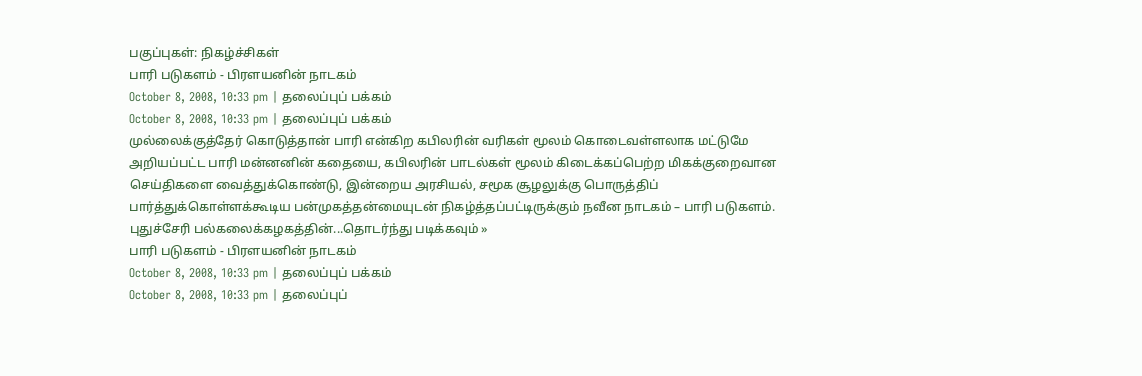பகுப்புகள்: நிகழ்ச்சிகள்
பாரி படுகளம் - பிரளயனின் நாடகம்
October 8, 2008, 10:33 pm | தலைப்புப் பக்கம்
October 8, 2008, 10:33 pm | தலைப்புப் பக்கம்
முல்லைக்குத்தேர் கொடுத்தான் பாரி என்கிற கபிலரின் வரிகள் மூலம் கொடைவள்ளலாக மட்டுமே அறியப்பட்ட பாரி மன்னனின் கதையை, கபிலரின் பாடல்கள் மூலம் கிடைக்கப்பெற்ற மிகக்குறைவான செய்திகளை வைத்துக்கொண்டு, இன்றைய அரசியல், சமூக சூழலுக்கு பொருத்திப் பார்த்துக்கொள்ளக்கூடிய பன்முகத்தன்மையுடன் நிகழ்த்தப்பட்டிருக்கும் நவீன நாடகம் – பாரி படுகளம்.
புதுச்சேரி பல்கலைக்கழகத்தின்...தொடர்ந்து படிக்கவும் »
பாரி படுகளம் - பிரளயனின் நாடகம்
October 8, 2008, 10:33 pm | தலைப்புப் பக்கம்
October 8, 2008, 10:33 pm | தலைப்புப்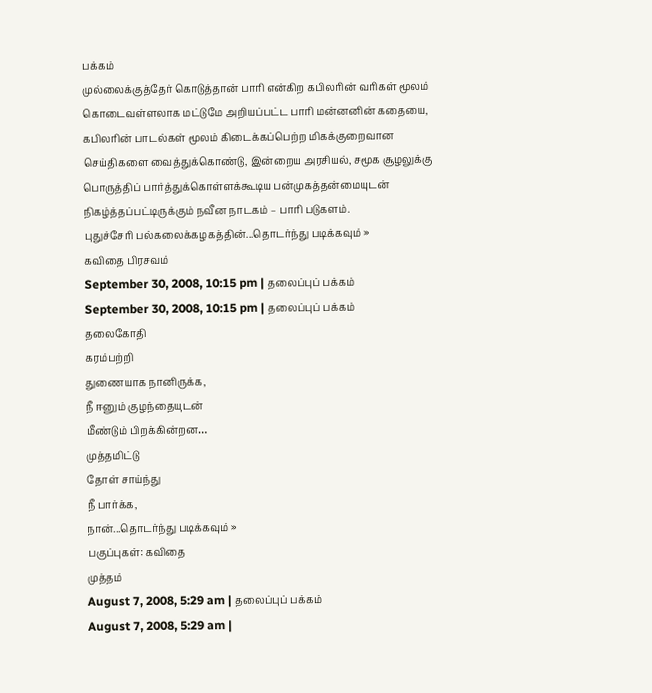பக்கம்
முல்லைக்குத்தேர் கொடுத்தான் பாரி என்கிற கபிலரின் வரிகள் மூலம் கொடைவள்ளலாக மட்டுமே அறியப்பட்ட பாரி மன்னனின் கதையை, கபிலரின் பாடல்கள் மூலம் கிடைக்கப்பெற்ற மிகக்குறைவான செய்திகளை வைத்துக்கொண்டு, இன்றைய அரசியல், சமூக சூழலுக்கு பொருத்திப் பார்த்துக்கொள்ளக்கூடிய பன்முகத்தன்மையுடன் நிகழ்த்தப்பட்டிருக்கும் நவீன நாடகம் – பாரி படுகளம்.
புதுச்சேரி பல்கலைக்கழகத்தின்...தொடர்ந்து படிக்கவும் »
கவிதை பிரசவம்
September 30, 2008, 10:15 pm | தலைப்புப் பக்கம்
September 30, 2008, 10:15 pm | தலைப்புப் பக்கம்
தலைகோதி
கரம்பற்றி
துணையாக நானிருக்க,
நீ ஈனும் குழந்தையுடன்
மீண்டும் பிறக்கின்றன…
முத்தமிட்டு
தோள் சாய்ந்து
நீ பார்க்க,
நான்...தொடர்ந்து படிக்கவும் »
பகுப்புகள்: கவிதை
முத்தம்
August 7, 2008, 5:29 am | தலைப்புப் பக்கம்
August 7, 2008, 5:29 am |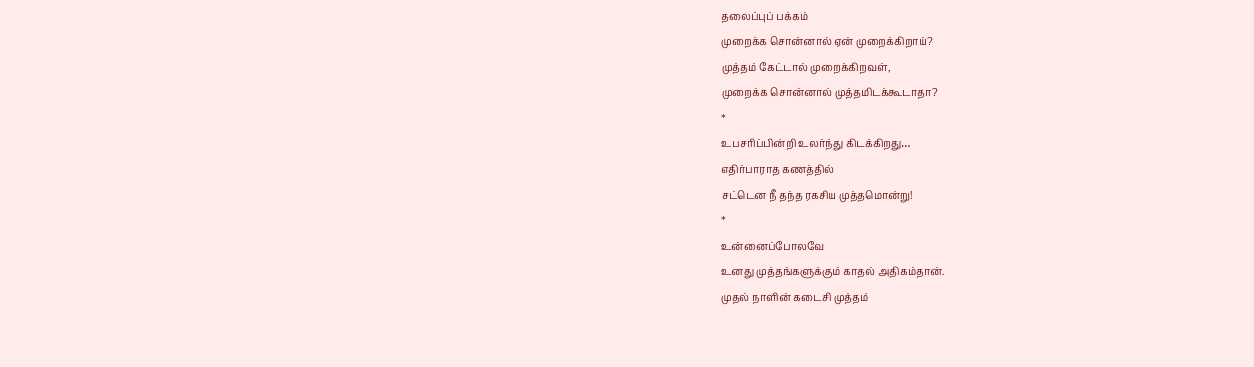தலைப்புப் பக்கம்
முறைக்க சொன்னால் ஏன் முறைக்கிறாய்?
முத்தம் கேட்டால் முறைக்கிறவள்,
முறைக்க சொன்னால் முத்தமிடக்கூடாதா?
*
உபசரிப்பின்றி உலர்ந்து கிடக்கிறது…
எதிர்பாராத கணத்தில்
சட்டென நீ தந்த ரகசிய முத்தமொன்று!
*
உன்னைப்போலவே
உனது முத்தங்களுக்கும் காதல் அதிகம்தான்.
முதல் நாளின் கடைசி முத்தம்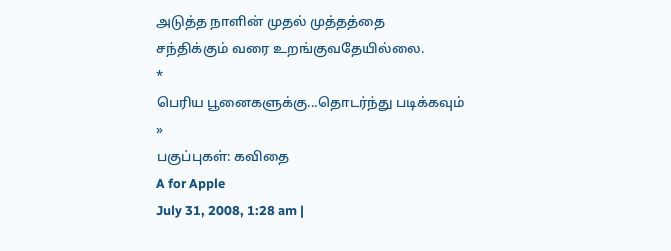அடுத்த நாளின் முதல் முத்தத்தை
சந்திக்கும் வரை உறங்குவதேயில்லை.
*
பெரிய பூனைகளுக்கு...தொடர்ந்து படிக்கவும் »
பகுப்புகள்: கவிதை
A for Apple
July 31, 2008, 1:28 am |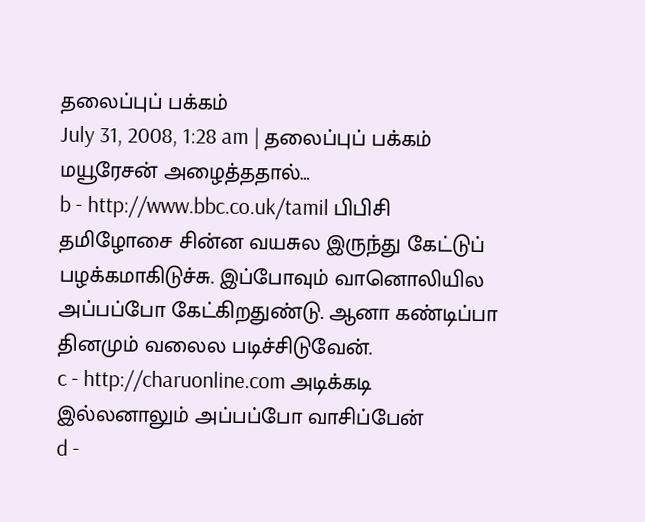தலைப்புப் பக்கம்
July 31, 2008, 1:28 am | தலைப்புப் பக்கம்
மயூரேசன் அழைத்ததால்…
b - http://www.bbc.co.uk/tamil பிபிசி தமிழோசை சின்ன வயசுல இருந்து கேட்டுப் பழக்கமாகிடுச்சு. இப்போவும் வானொலியில அப்பப்போ கேட்கிறதுண்டு. ஆனா கண்டிப்பா தினமும் வலைல படிச்சிடுவேன்.
c - http://charuonline.com அடிக்கடி இல்லனாலும் அப்பப்போ வாசிப்பேன்
d -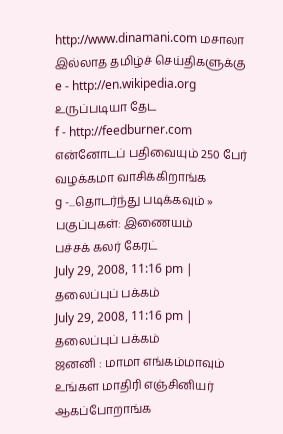http://www.dinamani.com மசாலா இல்லாத தமிழ்ச் செய்திகளுக்கு
e - http://en.wikipedia.org உருப்படியா தேட
f - http://feedburner.com என்னோடப் பதிவையும் 250 பேர் வழக்கமா வாசிக்கிறாங்க
g -...தொடர்ந்து படிக்கவும் »
பகுப்புகள்: இணையம்
பச்சக் கலர் கேரட்
July 29, 2008, 11:16 pm | தலைப்புப் பக்கம்
July 29, 2008, 11:16 pm | தலைப்புப் பக்கம்
ஜனனி : மாமா எங்கம்மாவும் உங்கள மாதிரி எஞ்சினியர் ஆகப்போறாங்க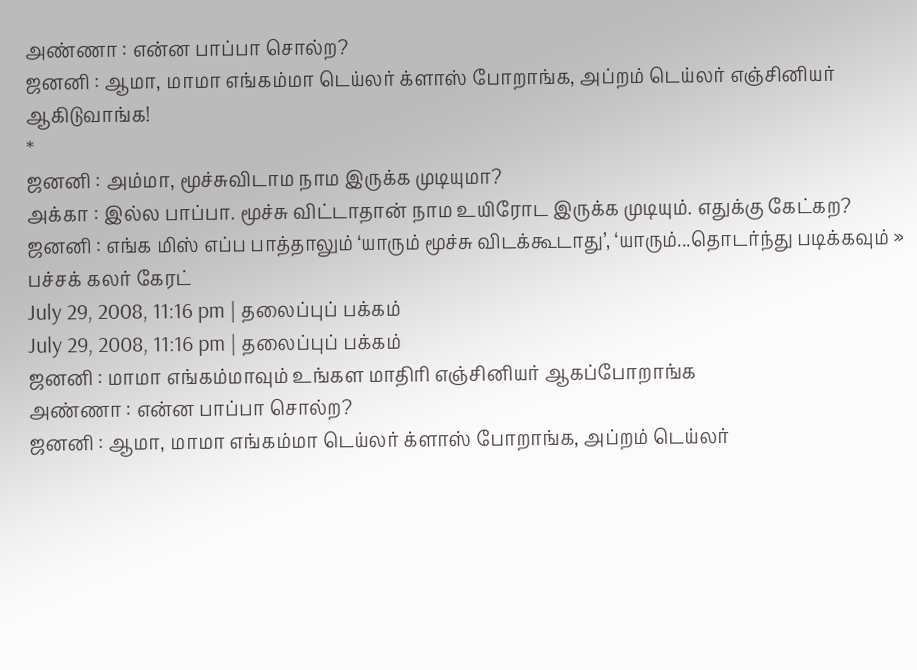அண்ணா : என்ன பாப்பா சொல்ற?
ஜனனி : ஆமா, மாமா எங்கம்மா டெய்லர் க்ளாஸ் போறாங்க, அப்றம் டெய்லர் எஞ்சினியர் ஆகிடுவாங்க!
*
ஜனனி : அம்மா, மூச்சுவிடாம நாம இருக்க முடியுமா?
அக்கா : இல்ல பாப்பா. மூச்சு விட்டாதான் நாம உயிரோட இருக்க முடியும். எதுக்கு கேட்கற?
ஜனனி : எங்க மிஸ் எப்ப பாத்தாலும் ‘யாரும் மூச்சு விடக்கூடாது’, ‘யாரும்...தொடர்ந்து படிக்கவும் »
பச்சக் கலர் கேரட்
July 29, 2008, 11:16 pm | தலைப்புப் பக்கம்
July 29, 2008, 11:16 pm | தலைப்புப் பக்கம்
ஜனனி : மாமா எங்கம்மாவும் உங்கள மாதிரி எஞ்சினியர் ஆகப்போறாங்க
அண்ணா : என்ன பாப்பா சொல்ற?
ஜனனி : ஆமா, மாமா எங்கம்மா டெய்லர் க்ளாஸ் போறாங்க, அப்றம் டெய்லர்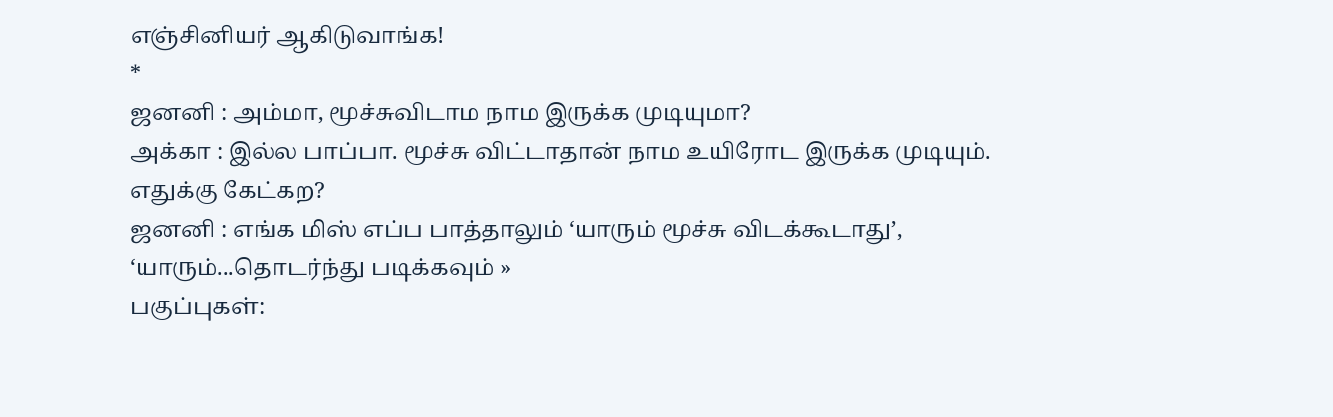எஞ்சினியர் ஆகிடுவாங்க!
*
ஜனனி : அம்மா, மூச்சுவிடாம நாம இருக்க முடியுமா?
அக்கா : இல்ல பாப்பா. மூச்சு விட்டாதான் நாம உயிரோட இருக்க முடியும். எதுக்கு கேட்கற?
ஜனனி : எங்க மிஸ் எப்ப பாத்தாலும் ‘யாரும் மூச்சு விடக்கூடாது’, ‘யாரும்...தொடர்ந்து படிக்கவும் »
பகுப்புகள்: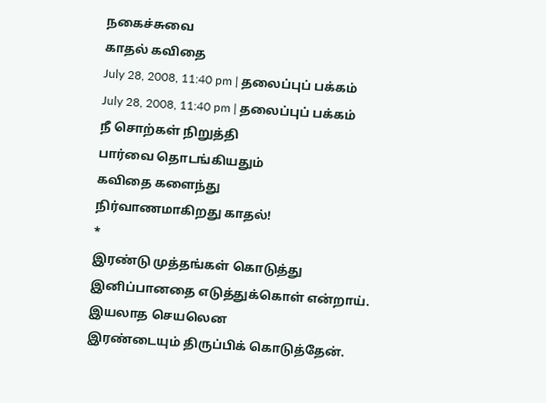நகைச்சுவை
காதல் கவிதை
July 28, 2008, 11:40 pm | தலைப்புப் பக்கம்
July 28, 2008, 11:40 pm | தலைப்புப் பக்கம்
நீ சொற்கள் நிறுத்தி
பார்வை தொடங்கியதும்
கவிதை களைந்து
நிர்வாணமாகிறது காதல்!
*
இரண்டு முத்தங்கள் கொடுத்து
இனிப்பானதை எடுத்துக்கொள் என்றாய்.
இயலாத செயலென
இரண்டையும் திருப்பிக் கொடுத்தேன்.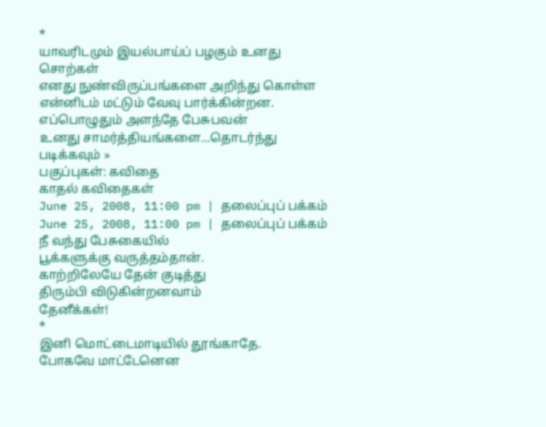*
யாவரிடமும் இயல்பாய்ப் பழகும் உனது சொற்கள்
எனது நுண்விருப்பங்களை அறிந்து கொள்ள
என்னிடம் மட்டும் வேவு பார்க்கின்றன.
எப்பொழுதும் அளந்தே பேசுபவன்
உனது சாமர்த்தியங்களை...தொடர்ந்து படிக்கவும் »
பகுப்புகள்: கவிதை
காதல் கவிதைகள்
June 25, 2008, 11:00 pm | தலைப்புப் பக்கம்
June 25, 2008, 11:00 pm | தலைப்புப் பக்கம்
நீ வந்து பேசுகையில்
பூக்களுக்கு வருத்தம்தான்.
காற்றிலேயே தேன் குடித்து
திரும்பி விடுகின்றனவாம்
தேனீக்கள்!
*
இனி மொட்டைமாடியில் தூங்காதே.
போகவே மாட்டேனென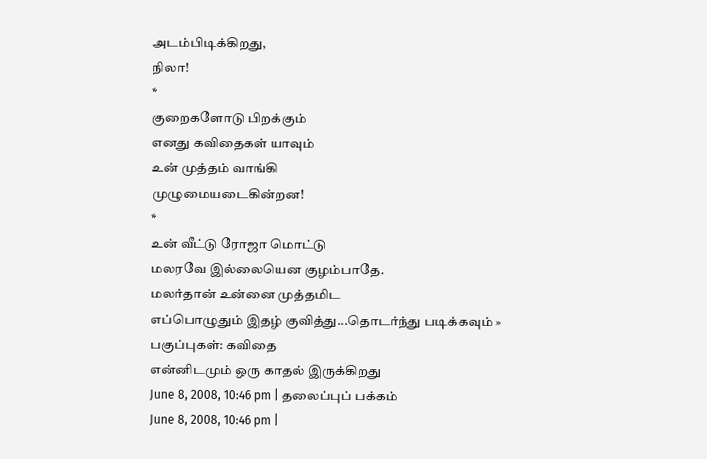அடம்பிடிக்கிறது,
நிலா!
*
குறைகளோடு பிறக்கும்
எனது கவிதைகள் யாவும்
உன் முத்தம் வாங்கி
முழுமையடைகின்றன!
*
உன் வீட்டு ரோஜா மொட்டு
மலரவே இல்லையென குழம்பாதே.
மலர்தான் உன்னை முத்தமிட
எப்பொழுதும் இதழ் குவித்து...தொடர்ந்து படிக்கவும் »
பகுப்புகள்: கவிதை
என்னிடமும் ஒரு காதல் இருக்கிறது
June 8, 2008, 10:46 pm | தலைப்புப் பக்கம்
June 8, 2008, 10:46 pm |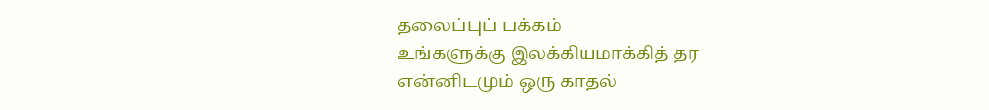தலைப்புப் பக்கம்
உங்களுக்கு இலக்கியமாக்கித் தர
என்னிடமும் ஒரு காதல்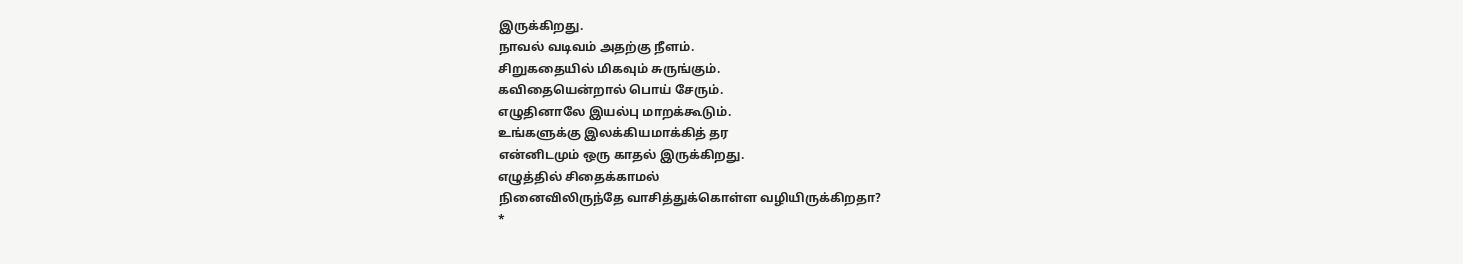இருக்கிறது.
நாவல் வடிவம் அதற்கு நீளம்.
சிறுகதையில் மிகவும் சுருங்கும்.
கவிதையென்றால் பொய் சேரும்.
எழுதினாலே இயல்பு மாறக்கூடும்.
உங்களுக்கு இலக்கியமாக்கித் தர
என்னிடமும் ஒரு காதல் இருக்கிறது.
எழுத்தில் சிதைக்காமல்
நினைவிலிருந்தே வாசித்துக்கொள்ள வழியிருக்கிறதா?
*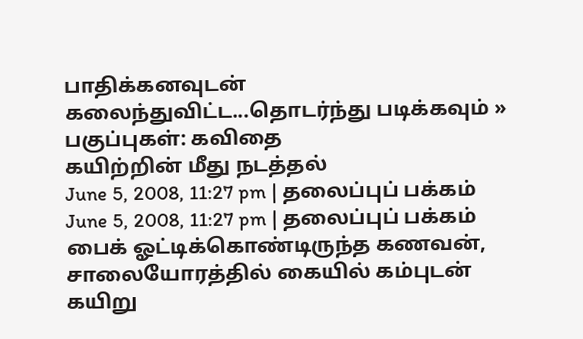பாதிக்கனவுடன்
கலைந்துவிட்ட...தொடர்ந்து படிக்கவும் »
பகுப்புகள்: கவிதை
கயிற்றின் மீது நடத்தல்
June 5, 2008, 11:27 pm | தலைப்புப் பக்கம்
June 5, 2008, 11:27 pm | தலைப்புப் பக்கம்
பைக் ஓட்டிக்கொண்டிருந்த கணவன்,
சாலையோரத்தில் கையில் கம்புடன்
கயிறு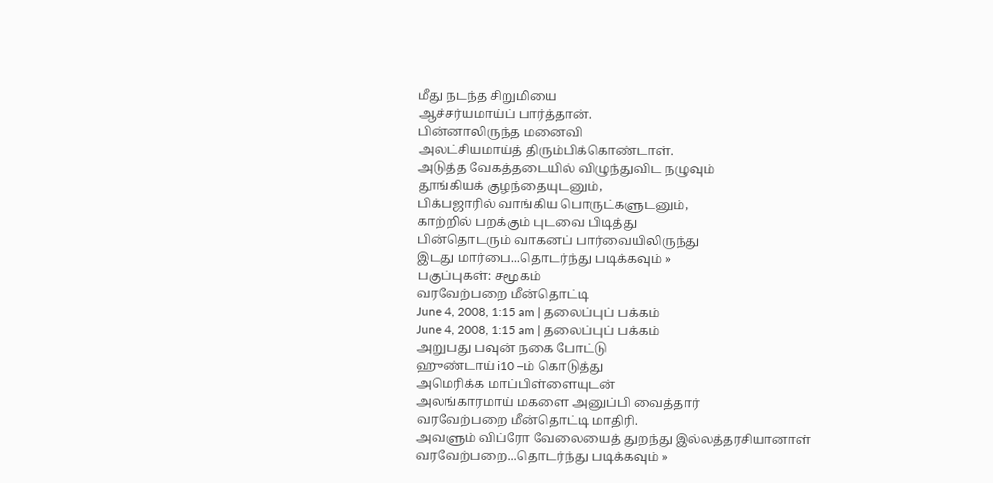மீது நடந்த சிறுமியை
ஆச்சர்யமாய்ப் பார்த்தான்.
பின்னாலிருந்த மனைவி
அலட்சியமாய்த் திரும்பிக்கொண்டாள்.
அடுத்த வேகத்தடையில் விழுந்துவிட நழுவும்
தூங்கியக் குழந்தையுடனும்,
பிக்பஜாரில் வாங்கிய பொருட்களுடனும்,
காற்றில் பறக்கும் புடவை பிடித்து
பின்தொடரும் வாகனப் பார்வையிலிருந்து
இடது மார்பை...தொடர்ந்து படிக்கவும் »
பகுப்புகள்: சமூகம்
வரவேற்பறை மீன்தொட்டி
June 4, 2008, 1:15 am | தலைப்புப் பக்கம்
June 4, 2008, 1:15 am | தலைப்புப் பக்கம்
அறுபது பவுன் நகை போட்டு
ஹுண்டாய் i10 –ம் கொடுத்து
அமெரிக்க மாப்பிள்ளையுடன்
அலங்காரமாய் மகளை அனுப்பி வைத்தார்
வரவேற்பறை மீன்தொட்டி மாதிரி.
அவளும் விப்ரோ வேலையைத் துறந்து இல்லத்தரசியானாள்
வரவேற்பறை...தொடர்ந்து படிக்கவும் »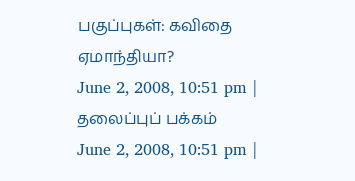பகுப்புகள்: கவிதை
ஏமாந்தியா?
June 2, 2008, 10:51 pm | தலைப்புப் பக்கம்
June 2, 2008, 10:51 pm |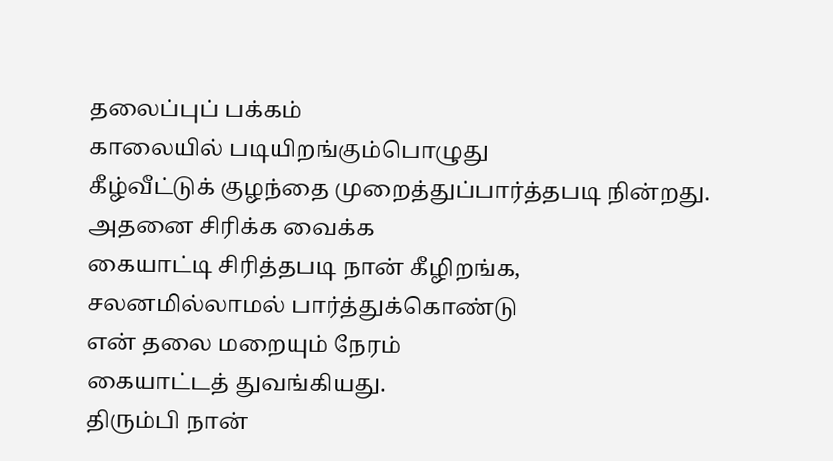தலைப்புப் பக்கம்
காலையில் படியிறங்கும்பொழுது
கீழ்வீட்டுக் குழந்தை முறைத்துப்பார்த்தபடி நின்றது.
அதனை சிரிக்க வைக்க
கையாட்டி சிரித்தபடி நான் கீழிறங்க,
சலனமில்லாமல் பார்த்துக்கொண்டு
என் தலை மறையும் நேரம்
கையாட்டத் துவங்கியது.
திரும்பி நான்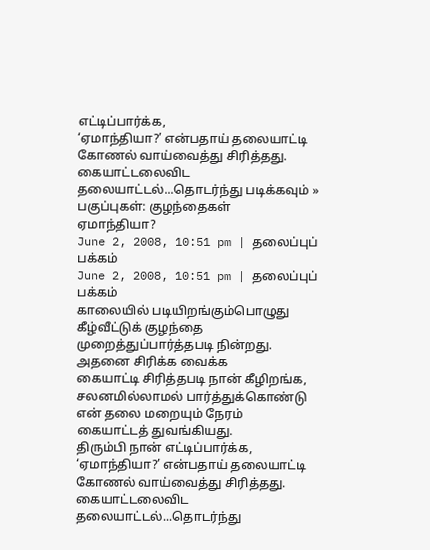எட்டிப்பார்க்க,
‘ஏமாந்தியா?’ என்பதாய் தலையாட்டி
கோணல் வாய்வைத்து சிரித்தது.
கையாட்டலைவிட தலையாட்டல்...தொடர்ந்து படிக்கவும் »
பகுப்புகள்: குழந்தைகள்
ஏமாந்தியா?
June 2, 2008, 10:51 pm | தலைப்புப் பக்கம்
June 2, 2008, 10:51 pm | தலைப்புப் பக்கம்
காலையில் படியிறங்கும்பொழுது
கீழ்வீட்டுக் குழந்தை முறைத்துப்பார்த்தபடி நின்றது.
அதனை சிரிக்க வைக்க
கையாட்டி சிரித்தபடி நான் கீழிறங்க,
சலனமில்லாமல் பார்த்துக்கொண்டு
என் தலை மறையும் நேரம்
கையாட்டத் துவங்கியது.
திரும்பி நான் எட்டிப்பார்க்க,
‘ஏமாந்தியா?’ என்பதாய் தலையாட்டி
கோணல் வாய்வைத்து சிரித்தது.
கையாட்டலைவிட தலையாட்டல்...தொடர்ந்து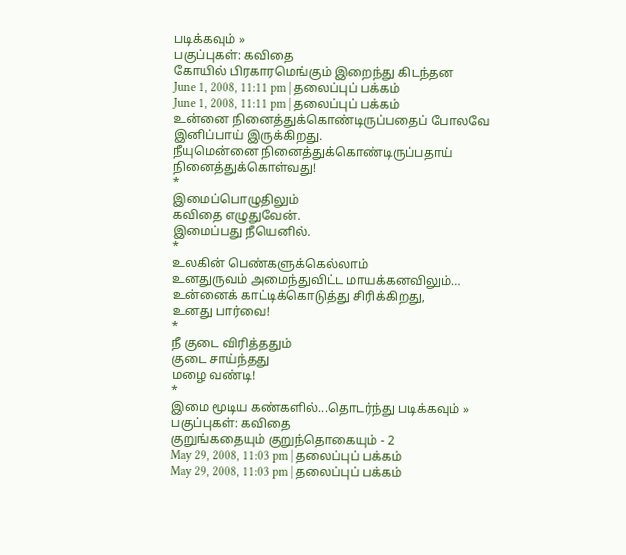படிக்கவும் »
பகுப்புகள்: கவிதை
கோயில் பிரகாரமெங்கும் இறைந்து கிடந்தன
June 1, 2008, 11:11 pm | தலைப்புப் பக்கம்
June 1, 2008, 11:11 pm | தலைப்புப் பக்கம்
உன்னை நினைத்துக்கொண்டிருப்பதைப் போலவே
இனிப்பாய் இருக்கிறது.
நீயுமென்னை நினைத்துக்கொண்டிருப்பதாய்
நினைத்துக்கொள்வது!
*
இமைப்பொழுதிலும்
கவிதை எழுதுவேன்.
இமைப்பது நீயெனில்.
*
உலகின் பெண்களுக்கெல்லாம்
உனதுருவம் அமைந்துவிட்ட மாயக்கனவிலும்…
உன்னைக் காட்டிக்கொடுத்து சிரிக்கிறது,
உனது பார்வை!
*
நீ குடை விரித்ததும்
குடை சாய்ந்தது
மழை வண்டி!
*
இமை மூடிய கண்களில்...தொடர்ந்து படிக்கவும் »
பகுப்புகள்: கவிதை
குறுங்கதையும் குறுந்தொகையும் - 2
May 29, 2008, 11:03 pm | தலைப்புப் பக்கம்
May 29, 2008, 11:03 pm | தலைப்புப் பக்கம்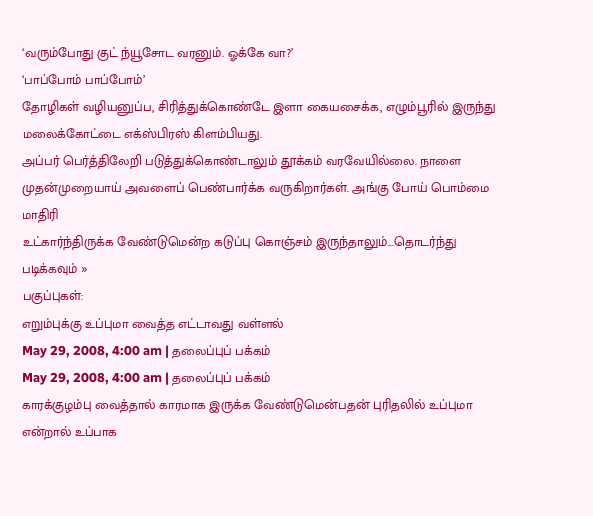‘வரும்போது குட் ந்யூசோட வரனும். ஓக்கே வா?’
‘பாப்போம் பாப்போம்’
தோழிகள் வழியனுப்ப, சிரித்துக்கொண்டே இளா கையசைக்க, எழும்பூரில் இருந்து
மலைக்கோட்டை எக்ஸ்பிரஸ் கிளம்பியது.
அப்பர் பெர்த்திலேறி படுத்துக்கொண்டாலும் தூக்கம் வரவேயில்லை. நாளை
முதன்முறையாய் அவளைப் பெண்பார்க்க வருகிறார்கள். அங்கு போய் பொம்மை மாதிரி
உட்கார்ந்திருக்க வேண்டுமென்ற கடுப்பு கொஞ்சம் இருந்தாலும்...தொடர்ந்து படிக்கவும் »
பகுப்புகள்:
எறும்புக்கு உப்புமா வைத்த எட்டாவது வள்ளல்
May 29, 2008, 4:00 am | தலைப்புப் பக்கம்
May 29, 2008, 4:00 am | தலைப்புப் பக்கம்
காரக்குழம்பு வைத்தால் காரமாக இருக்க வேண்டுமென்பதன் புரிதலில் உப்புமா என்றால் உப்பாக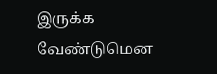இருக்க வேண்டுமென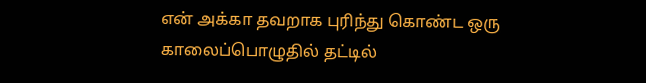என் அக்கா தவறாக புரிந்து கொண்ட ஒரு காலைப்பொழுதில் தட்டில்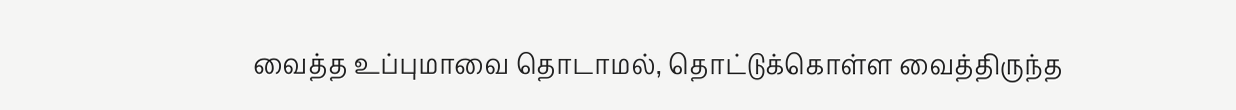வைத்த உப்புமாவை தொடாமல், தொட்டுக்கொள்ள வைத்திருந்த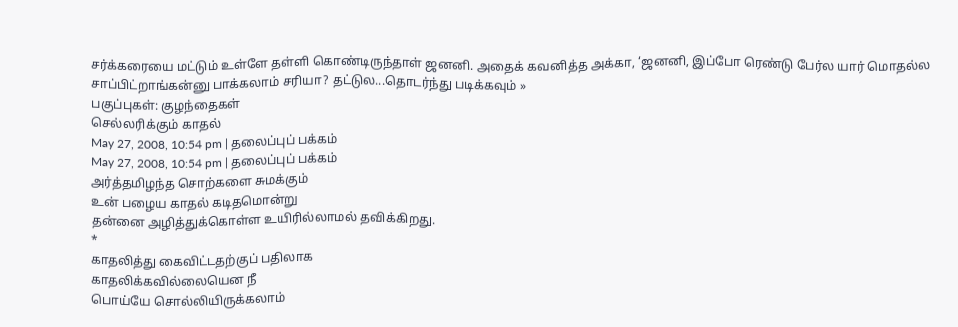சர்க்கரையை மட்டும் உள்ளே தள்ளி கொண்டிருந்தாள் ஜனனி. அதைக் கவனித்த அக்கா, ‘ஜனனி, இப்போ ரெண்டு பேர்ல யார் மொதல்ல சாப்பிட்றாங்கன்னு பாக்கலாம் சரியா? தட்டுல...தொடர்ந்து படிக்கவும் »
பகுப்புகள்: குழந்தைகள்
செல்லரிக்கும் காதல்
May 27, 2008, 10:54 pm | தலைப்புப் பக்கம்
May 27, 2008, 10:54 pm | தலைப்புப் பக்கம்
அர்த்தமிழந்த சொற்களை சுமக்கும்
உன் பழைய காதல் கடிதமொன்று
தன்னை அழித்துக்கொள்ள உயிரில்லாமல் தவிக்கிறது.
*
காதலித்து கைவிட்டதற்குப் பதிலாக
காதலிக்கவில்லையென நீ
பொய்யே சொல்லியிருக்கலாம்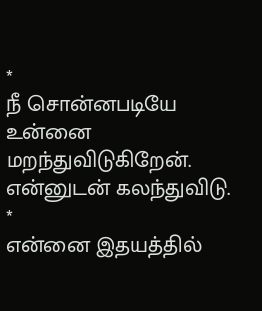*
நீ சொன்னபடியே
உன்னை மறந்துவிடுகிறேன்.
என்னுடன் கலந்துவிடு.
*
என்னை இதயத்தில்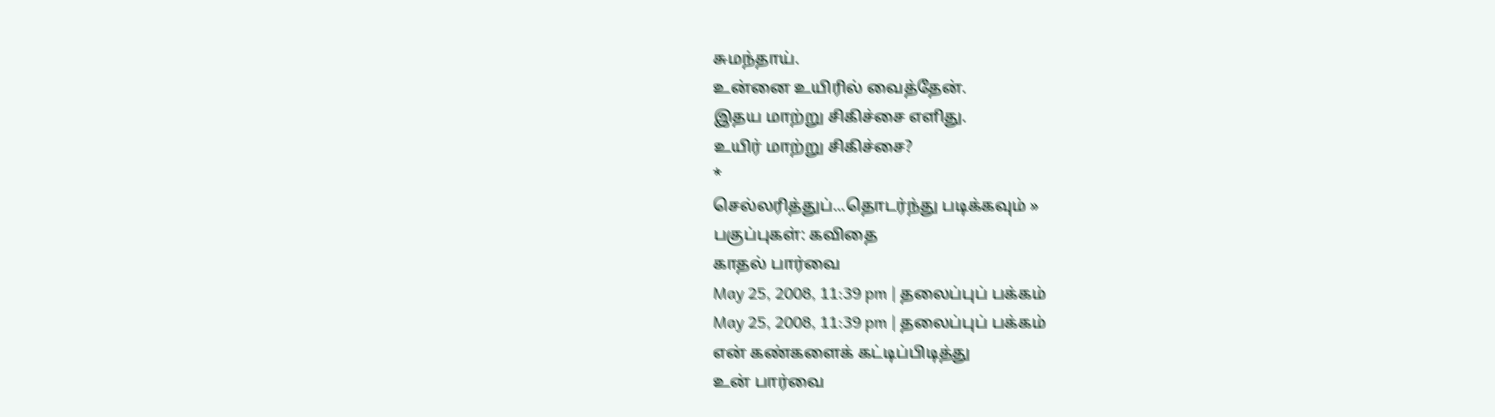சுமந்தாய்.
உன்னை உயிரில் வைத்தேன்.
இதய மாற்று சிகிச்சை எளிது.
உயிர் மாற்று சிகிச்சை?
*
செல்லரித்துப்...தொடர்ந்து படிக்கவும் »
பகுப்புகள்: கவிதை
காதல் பார்வை
May 25, 2008, 11:39 pm | தலைப்புப் பக்கம்
May 25, 2008, 11:39 pm | தலைப்புப் பக்கம்
என் கண்களைக் கட்டிப்பிடித்து
உன் பார்வை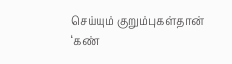செய்யும் குறும்புகள்தான்
‘கண்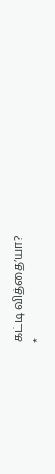கட்டி வித்தை’யா?
*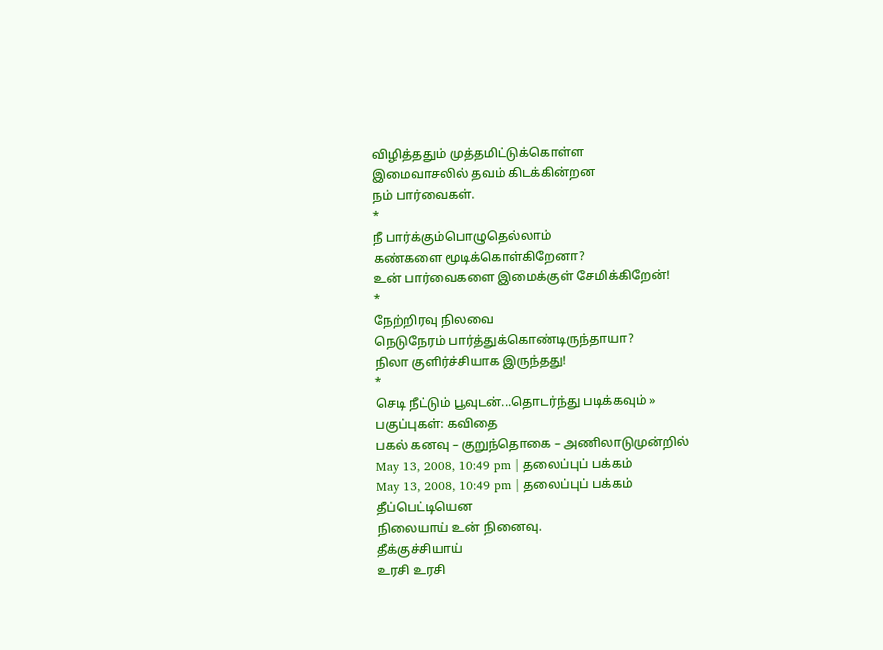விழித்ததும் முத்தமிட்டுக்கொள்ள
இமைவாசலில் தவம் கிடக்கின்றன
நம் பார்வைகள்.
*
நீ பார்க்கும்பொழுதெல்லாம்
கண்களை மூடிக்கொள்கிறேனா?
உன் பார்வைகளை இமைக்குள் சேமிக்கிறேன்!
*
நேற்றிரவு நிலவை
நெடுநேரம் பார்த்துக்கொண்டிருந்தாயா?
நிலா குளிர்ச்சியாக இருந்தது!
*
செடி நீட்டும் பூவுடன்...தொடர்ந்து படிக்கவும் »
பகுப்புகள்: கவிதை
பகல் கனவு – குறுந்தொகை – அணிலாடுமுன்றில்
May 13, 2008, 10:49 pm | தலைப்புப் பக்கம்
May 13, 2008, 10:49 pm | தலைப்புப் பக்கம்
தீப்பெட்டியென
நிலையாய் உன் நினைவு.
தீக்குச்சியாய்
உரசி உரசி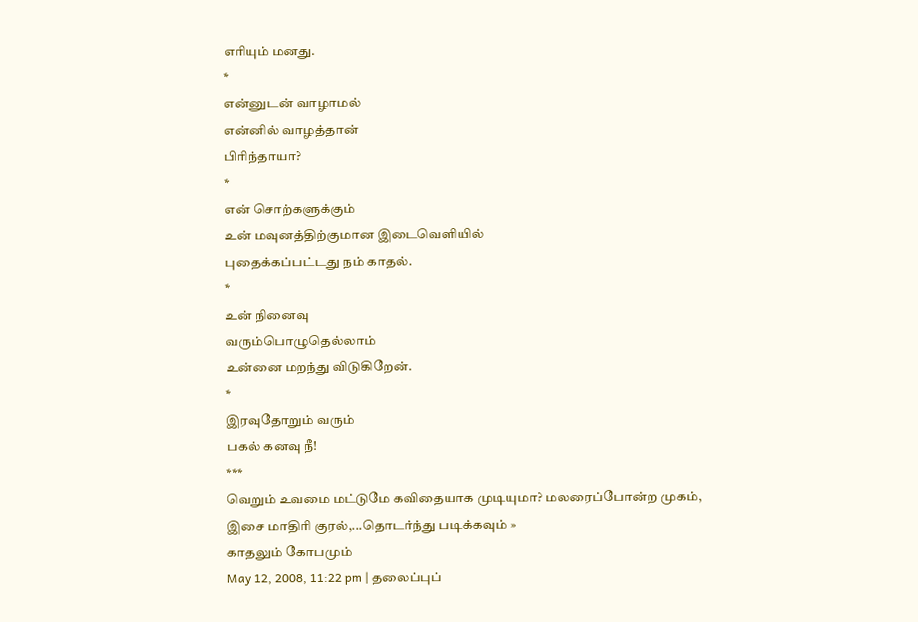எரியும் மனது.
*
என்னுடன் வாழாமல்
என்னில் வாழத்தான்
பிரிந்தாயா?
*
என் சொற்களுக்கும்
உன் மவுனத்திற்குமான இடைவெளியில்
புதைக்கப்பட்டது நம் காதல்.
*
உன் நினைவு
வரும்பொழுதெல்லாம்
உன்னை மறந்து விடுகிறேன்.
*
இரவுதோறும் வரும்
பகல் கனவு நீ!
***
வெறும் உவமை மட்டுமே கவிதையாக முடியுமா? மலரைப்போன்ற முகம், இசை மாதிரி குரல்,...தொடர்ந்து படிக்கவும் »
காதலும் கோபமும்
May 12, 2008, 11:22 pm | தலைப்புப்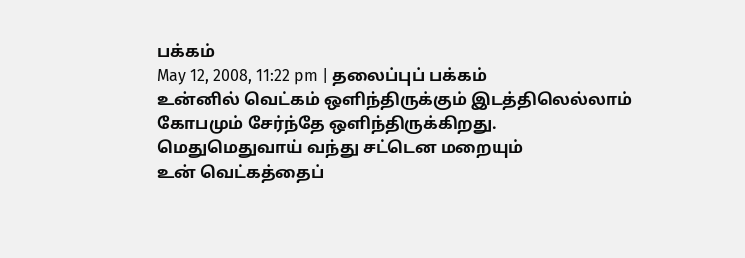பக்கம்
May 12, 2008, 11:22 pm | தலைப்புப் பக்கம்
உன்னில் வெட்கம் ஒளிந்திருக்கும் இடத்திலெல்லாம்
கோபமும் சேர்ந்தே ஒளிந்திருக்கிறது.
மெதுமெதுவாய் வந்து சட்டென மறையும்
உன் வெட்கத்தைப்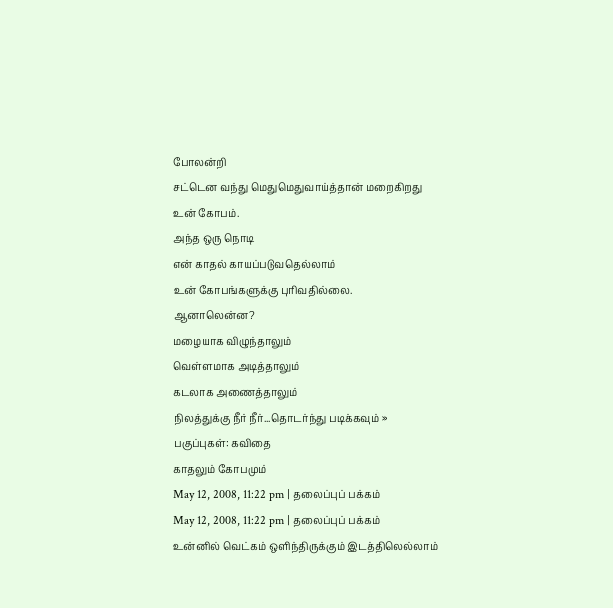போலன்றி
சட்டென வந்து மெதுமெதுவாய்த்தான் மறைகிறது
உன் கோபம்.
அந்த ஒரு நொடி
என் காதல் காயப்படுவதெல்லாம்
உன் கோபங்களுக்கு புரிவதில்லை.
ஆனாலென்ன?
மழையாக விழுந்தாலும்
வெள்ளமாக அடித்தாலும்
கடலாக அணைத்தாலும்
நிலத்துக்கு நீர் நீர்...தொடர்ந்து படிக்கவும் »
பகுப்புகள்: கவிதை
காதலும் கோபமும்
May 12, 2008, 11:22 pm | தலைப்புப் பக்கம்
May 12, 2008, 11:22 pm | தலைப்புப் பக்கம்
உன்னில் வெட்கம் ஒளிந்திருக்கும் இடத்திலெல்லாம்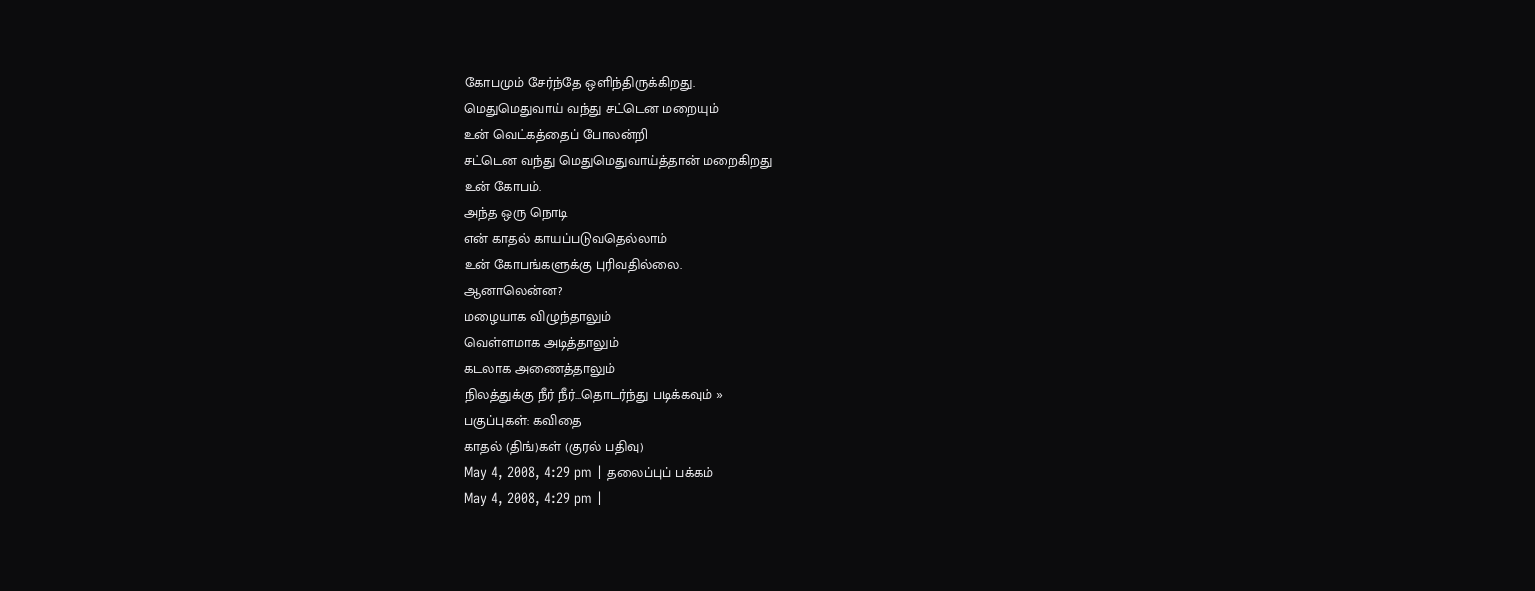கோபமும் சேர்ந்தே ஒளிந்திருக்கிறது.
மெதுமெதுவாய் வந்து சட்டென மறையும்
உன் வெட்கத்தைப் போலன்றி
சட்டென வந்து மெதுமெதுவாய்த்தான் மறைகிறது
உன் கோபம்.
அந்த ஒரு நொடி
என் காதல் காயப்படுவதெல்லாம்
உன் கோபங்களுக்கு புரிவதில்லை.
ஆனாலென்ன?
மழையாக விழுந்தாலும்
வெள்ளமாக அடித்தாலும்
கடலாக அணைத்தாலும்
நிலத்துக்கு நீர் நீர்...தொடர்ந்து படிக்கவும் »
பகுப்புகள்: கவிதை
காதல் (திங்)கள் (குரல் பதிவு)
May 4, 2008, 4:29 pm | தலைப்புப் பக்கம்
May 4, 2008, 4:29 pm |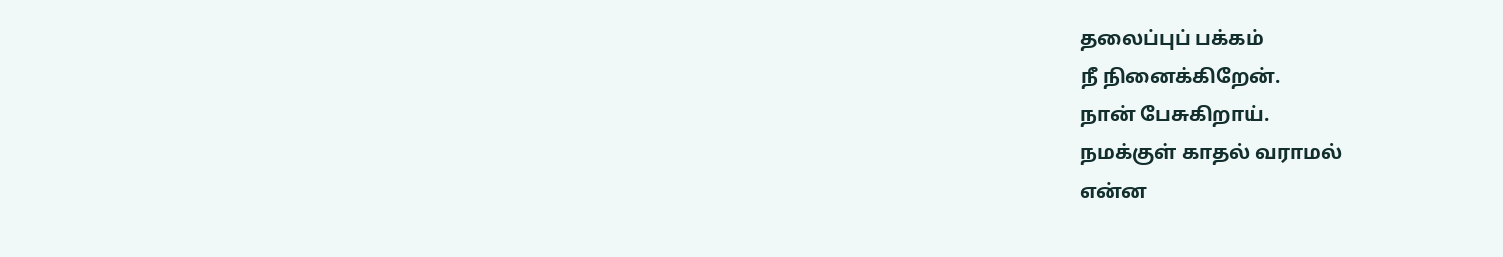தலைப்புப் பக்கம்
நீ நினைக்கிறேன்.
நான் பேசுகிறாய்.
நமக்குள் காதல் வராமல்
என்ன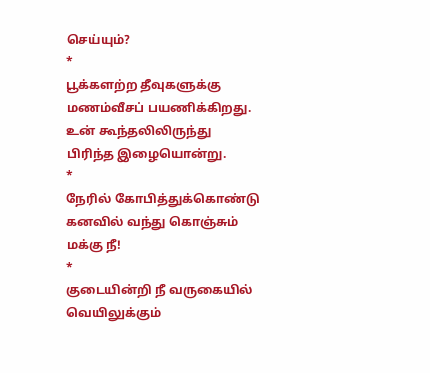செய்யும்?
*
பூக்களற்ற தீவுகளுக்கு
மணம்வீசப் பயணிக்கிறது.
உன் கூந்தலிலிருந்து
பிரிந்த இழையொன்று.
*
நேரில் கோபித்துக்கொண்டு
கனவில் வந்து கொஞ்சும்
மக்கு நீ!
*
குடையின்றி நீ வருகையில்
வெயிலுக்கும்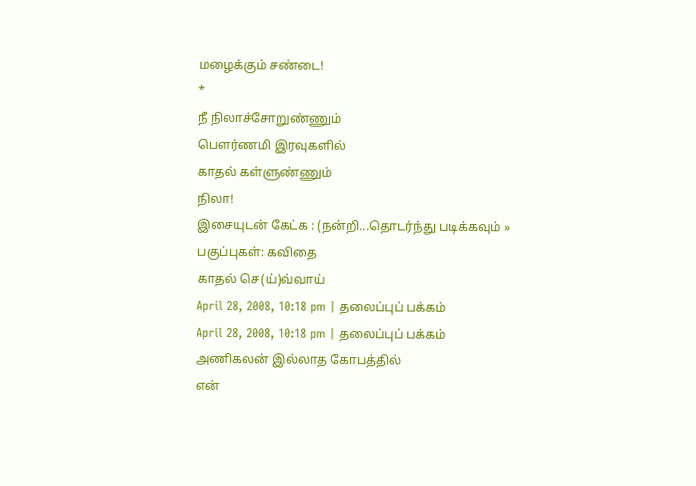மழைக்கும் சண்டை!
*
நீ நிலாச்சோறுண்ணும்
பௌர்ணமி இரவுகளில்
காதல் கள்ளுண்ணும்
நிலா!
இசையுடன் கேட்க : (நன்றி...தொடர்ந்து படிக்கவும் »
பகுப்புகள்: கவிதை
காதல் செ(ய்)வ்வாய்
April 28, 2008, 10:18 pm | தலைப்புப் பக்கம்
April 28, 2008, 10:18 pm | தலைப்புப் பக்கம்
அணிகலன் இல்லாத கோபத்தில்
என்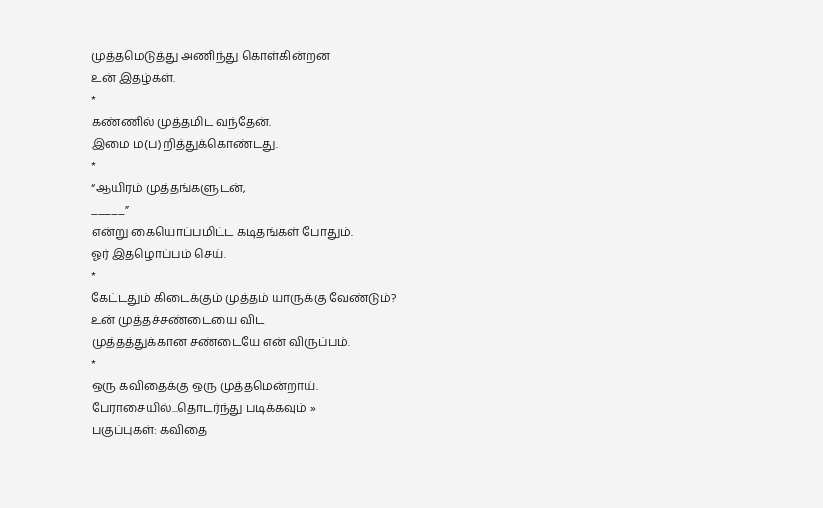முத்தமெடுத்து அணிந்து கொள்கின்றன
உன் இதழ்கள்.
*
கண்ணில் முத்தமிட வந்தேன்.
இமை ம(ப)றித்துக்கொண்டது.
*
“ஆயிரம் முத்தங்களுடன்,
_____”
என்று கையொப்பமிட்ட கடிதங்கள் போதும்.
ஓர் இதழொப்பம் செய்.
*
கேட்டதும் கிடைக்கும் முத்தம் யாருக்கு வேண்டும்?
உன் முத்தச்சண்டையை விட
முத்தத்துக்கான சண்டையே என் விருப்பம்.
*
ஒரு கவிதைக்கு ஒரு முத்தமென்றாய்.
பேராசையில்...தொடர்ந்து படிக்கவும் »
பகுப்புகள்: கவிதை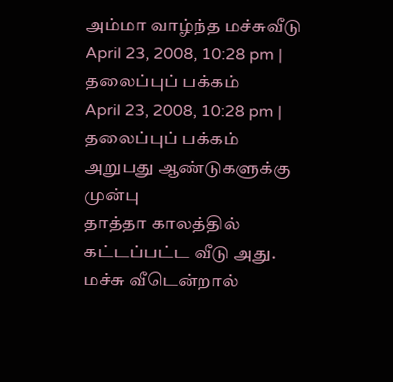அம்மா வாழ்ந்த மச்சுவீடு
April 23, 2008, 10:28 pm | தலைப்புப் பக்கம்
April 23, 2008, 10:28 pm | தலைப்புப் பக்கம்
அறுபது ஆண்டுகளுக்கு முன்பு
தாத்தா காலத்தில் கட்டப்பட்ட வீடு அது.
மச்சு வீடென்றால்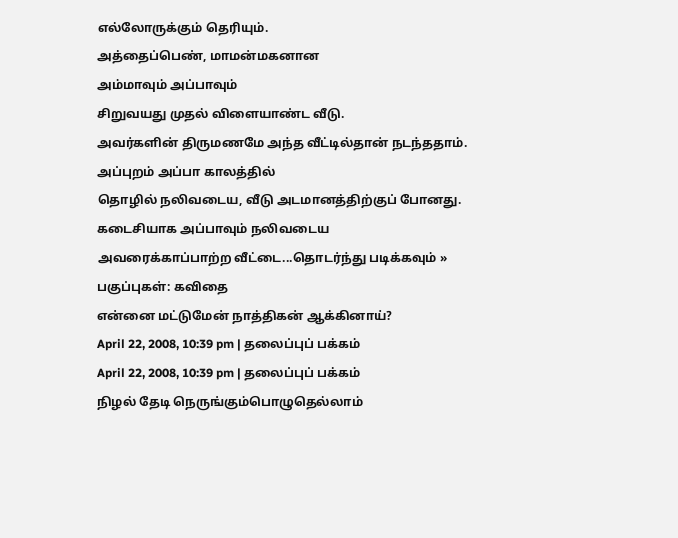எல்லோருக்கும் தெரியும்.
அத்தைப்பெண், மாமன்மகனான
அம்மாவும் அப்பாவும்
சிறுவயது முதல் விளையாண்ட வீடு.
அவர்களின் திருமணமே அந்த வீட்டில்தான் நடந்ததாம்.
அப்புறம் அப்பா காலத்தில்
தொழில் நலிவடைய, வீடு அடமானத்திற்குப் போனது.
கடைசியாக அப்பாவும் நலிவடைய
அவரைக்காப்பாற்ற வீட்டை...தொடர்ந்து படிக்கவும் »
பகுப்புகள்: கவிதை
என்னை மட்டுமேன் நாத்திகன் ஆக்கினாய்?
April 22, 2008, 10:39 pm | தலைப்புப் பக்கம்
April 22, 2008, 10:39 pm | தலைப்புப் பக்கம்
நிழல் தேடி நெருங்கும்பொழுதெல்லாம்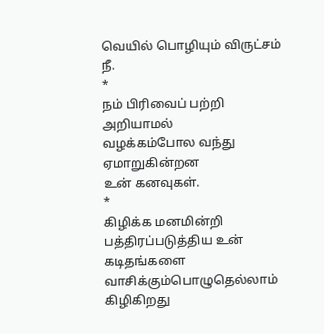வெயில் பொழியும் விருட்சம்
நீ.
*
நம் பிரிவைப் பற்றி அறியாமல்
வழக்கம்போல வந்து ஏமாறுகின்றன
உன் கனவுகள்.
*
கிழிக்க மனமின்றி
பத்திரப்படுத்திய உன் கடிதங்களை
வாசிக்கும்பொழுதெல்லாம் கிழிகிறது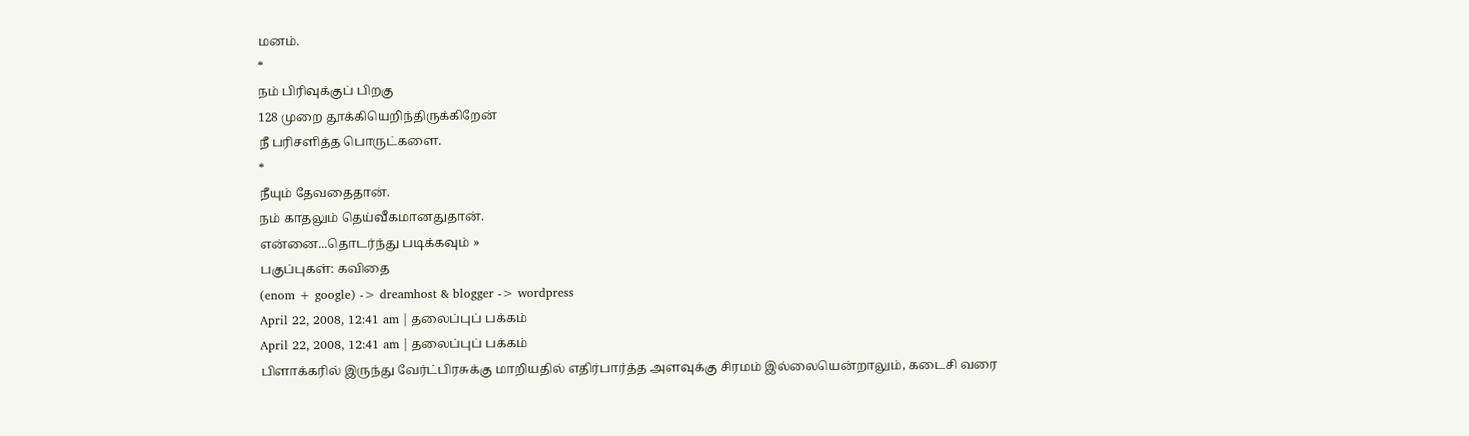மனம்.
*
நம் பிரிவுக்குப் பிறகு
128 முறை தூக்கியெறிந்திருக்கிறேன்
நீ பரிசளித்த பொருட்களை.
*
நீயும் தேவதைதான்.
நம் காதலும் தெய்வீகமானதுதான்.
என்னை...தொடர்ந்து படிக்கவும் »
பகுப்புகள்: கவிதை
(enom + google) -> dreamhost & blogger -> wordpress
April 22, 2008, 12:41 am | தலைப்புப் பக்கம்
April 22, 2008, 12:41 am | தலைப்புப் பக்கம்
பிளாக்கரில் இருந்து வேர்ட்பிரசுக்கு மாறியதில் எதிர்பார்த்த அளவுக்கு சிரமம் இல்லையென்றாலும், கடைசி வரை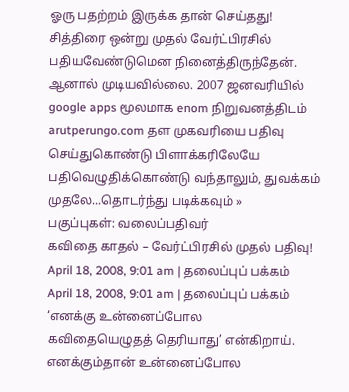ஓரு பதற்றம் இருக்க தான் செய்தது!
சித்திரை ஒன்று முதல் வேர்ட்பிரசில் பதியவேண்டுமென நினைத்திருந்தேன். ஆனால் முடியவில்லை. 2007 ஜனவரியில் google apps மூலமாக enom நிறுவனத்திடம் arutperungo.com தள முகவரியை பதிவு செய்துகொண்டு பிளாக்கரிலேயே பதிவெழுதிக்கொண்டு வந்தாலும், துவக்கம் முதலே...தொடர்ந்து படிக்கவும் »
பகுப்புகள்: வலைப்பதிவர்
கவிதை காதல் – வேர்ட்பிரசில் முதல் பதிவு!
April 18, 2008, 9:01 am | தலைப்புப் பக்கம்
April 18, 2008, 9:01 am | தலைப்புப் பக்கம்
‘எனக்கு உன்னைப்போல
கவிதையெழுதத் தெரியாது’ என்கிறாய்.
எனக்கும்தான் உன்னைப்போல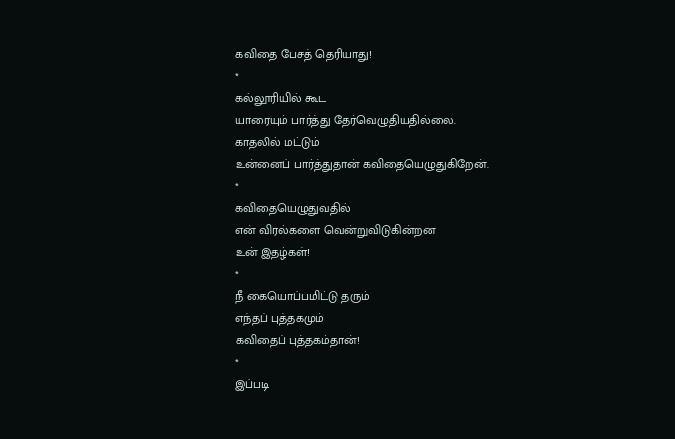கவிதை பேசத் தெரியாது!
*
கல்லூரியில் கூட
யாரையும் பார்த்து தேர்வெழுதியதில்லை.
காதலில் மட்டும்
உன்னைப் பார்த்துதான் கவிதையெழுதுகிறேன்.
*
கவிதையெழுதுவதில்
என் விரல்களை வென்றுவிடுகின்றன
உன் இதழ்கள்!
*
நீ கையொப்பமிட்டு தரும்
எந்தப் புத்தகமும்
கவிதைப் புத்தகம்தான்!
*
இப்படி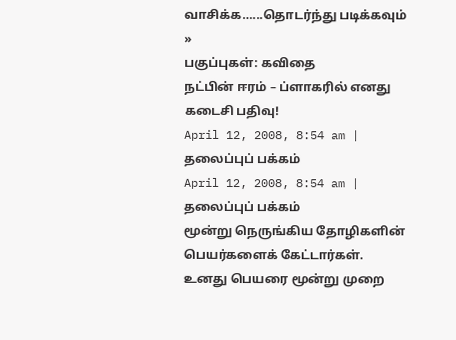வாசிக்க…...தொடர்ந்து படிக்கவும் »
பகுப்புகள்: கவிதை
நட்பின் ஈரம் – ப்ளாகரில் எனது கடைசி பதிவு!
April 12, 2008, 8:54 am | தலைப்புப் பக்கம்
April 12, 2008, 8:54 am | தலைப்புப் பக்கம்
மூன்று நெருங்கிய தோழிகளின் பெயர்களைக் கேட்டார்கள்.
உனது பெயரை மூன்று முறை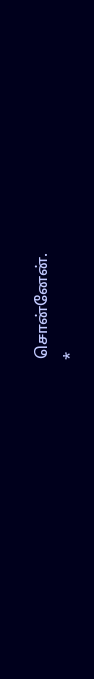சொன்னேன்.
*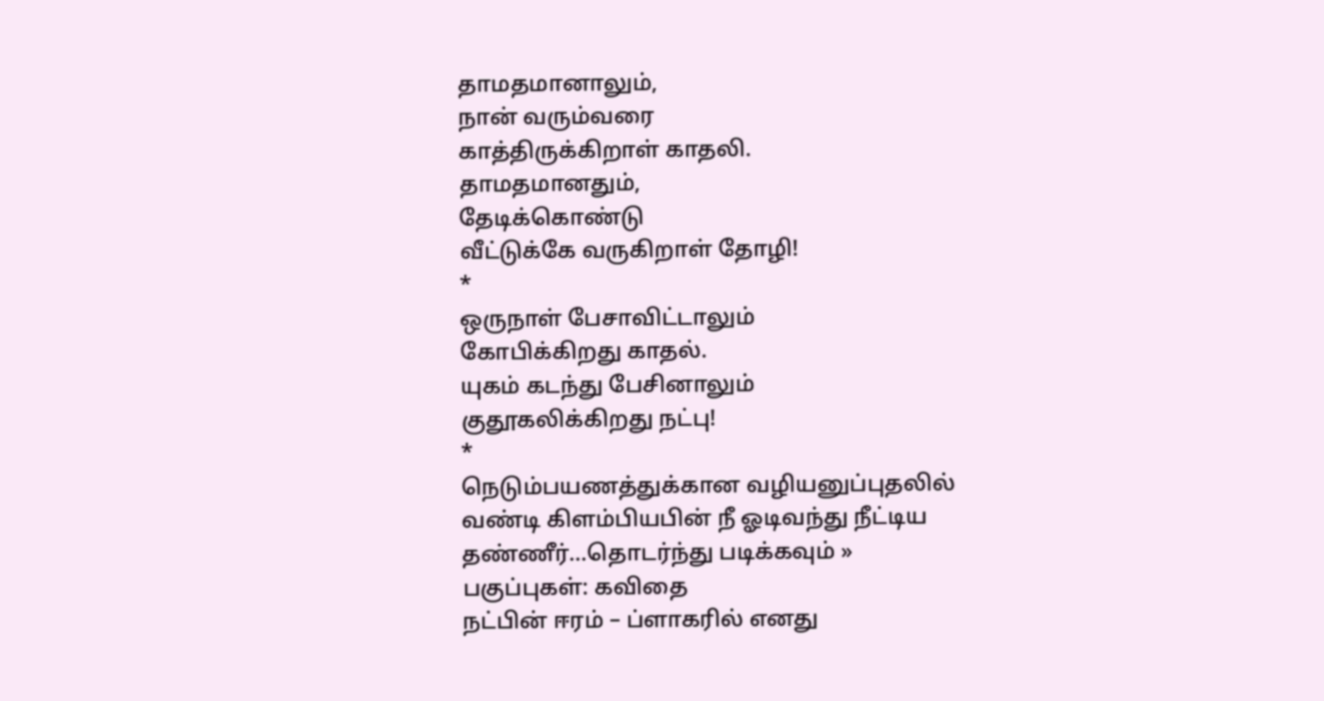தாமதமானாலும்,
நான் வரும்வரை
காத்திருக்கிறாள் காதலி.
தாமதமானதும்,
தேடிக்கொண்டு
வீட்டுக்கே வருகிறாள் தோழி!
*
ஒருநாள் பேசாவிட்டாலும்
கோபிக்கிறது காதல்.
யுகம் கடந்து பேசினாலும்
குதூகலிக்கிறது நட்பு!
*
நெடும்பயணத்துக்கான வழியனுப்புதலில்
வண்டி கிளம்பியபின் நீ ஓடிவந்து நீட்டிய
தண்ணீர்...தொடர்ந்து படிக்கவும் »
பகுப்புகள்: கவிதை
நட்பின் ஈரம் – ப்ளாகரில் எனது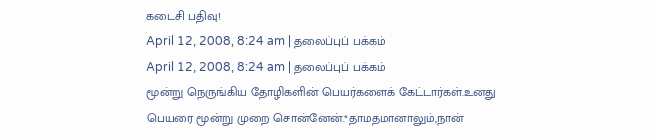கடைசி பதிவு!
April 12, 2008, 8:24 am | தலைப்புப் பக்கம்
April 12, 2008, 8:24 am | தலைப்புப் பக்கம்
மூன்று நெருங்கிய தோழிகளின் பெயர்களைக் கேட்டார்கள்.உனது பெயரை மூன்று முறை சொன்னேன்.*தாமதமானாலும்,நான்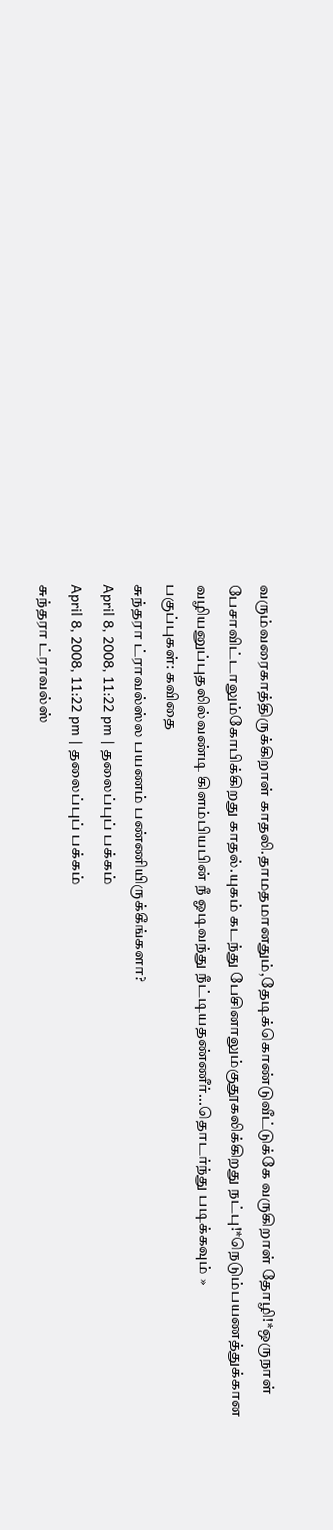வரும்வரைகாத்திருக்கிறாள் காதலி.தாமதமானதும்,தேடிக்கொண்டுவீட்டுக்கே வருகிறாள் தோழி!*ஒருநாள் பேசாவிட்டாலும்கோபிக்கிறது காதல்.யுகம் கடந்து பேசினாலும்குதூகலிக்கிறது நட்பு!*நெடும்பயணத்துக்கான வழியனுப்புதலில்வண்டி கிளம்பியபின் நீ ஓடிவந்து நீட்டியதண்ணீர்...தொடர்ந்து படிக்கவும் »
பகுப்புகள்: கவிதை
சுந்தரா ட்ராவல்ஸ்ல பயணம் பண்ணியிருக்கீங்களா?
April 8, 2008, 11:22 pm | தலைப்புப் பக்கம்
April 8, 2008, 11:22 pm | தலைப்புப் பக்கம்
சுந்தரா ட்ராவல்ஸ்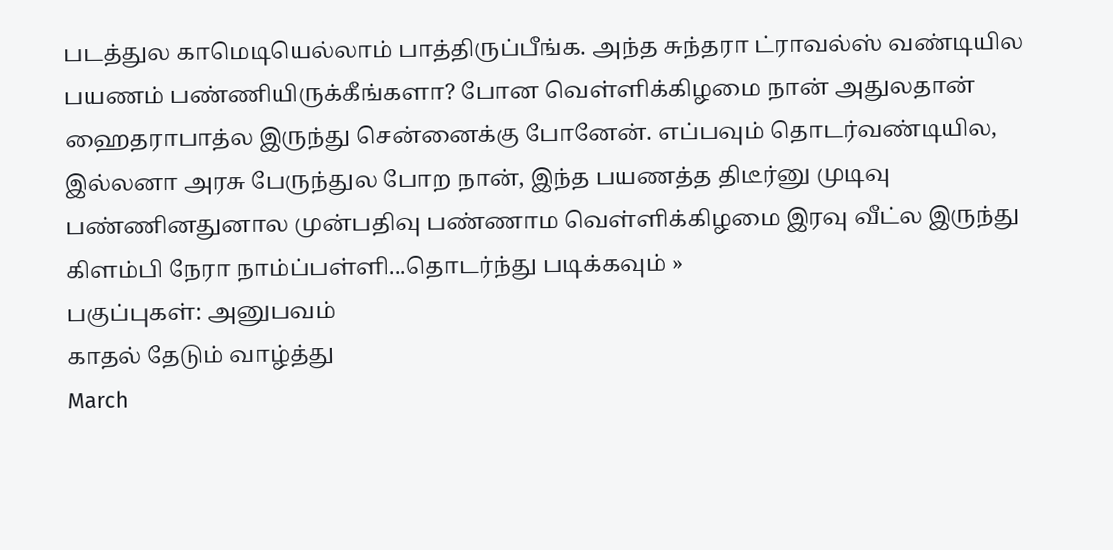படத்துல காமெடியெல்லாம் பாத்திருப்பீங்க. அந்த சுந்தரா ட்ராவல்ஸ் வண்டியில பயணம் பண்ணியிருக்கீங்களா? போன வெள்ளிக்கிழமை நான் அதுலதான் ஹைதராபாத்ல இருந்து சென்னைக்கு போனேன். எப்பவும் தொடர்வண்டியில, இல்லனா அரசு பேருந்துல போற நான், இந்த பயணத்த திடீர்னு முடிவு பண்ணினதுனால முன்பதிவு பண்ணாம வெள்ளிக்கிழமை இரவு வீட்ல இருந்து கிளம்பி நேரா நாம்ப்பள்ளி...தொடர்ந்து படிக்கவும் »
பகுப்புகள்: அனுபவம்
காதல் தேடும் வாழ்த்து
March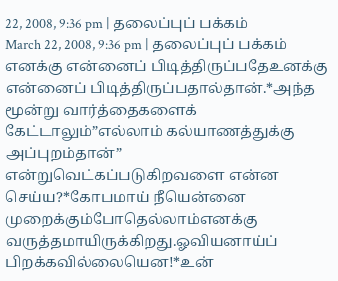22, 2008, 9:36 pm | தலைப்புப் பக்கம்
March 22, 2008, 9:36 pm | தலைப்புப் பக்கம்
எனக்கு என்னைப் பிடித்திருப்பதேஉனக்கு என்னைப் பிடித்திருப்பதால்தான்.*அந்த மூன்று வார்த்தைகளைக் கேட்டாலும்”எல்லாம் கல்யாணத்துக்கு அப்புறம்தான்” என்றுவெட்கப்படுகிறவளை என்ன செய்ய?*கோபமாய் நீயென்னை முறைக்கும்போதெல்லாம்எனக்கு வருத்தமாயிருக்கிறது.ஓவியனாய்ப் பிறக்கவில்லையென!*உன்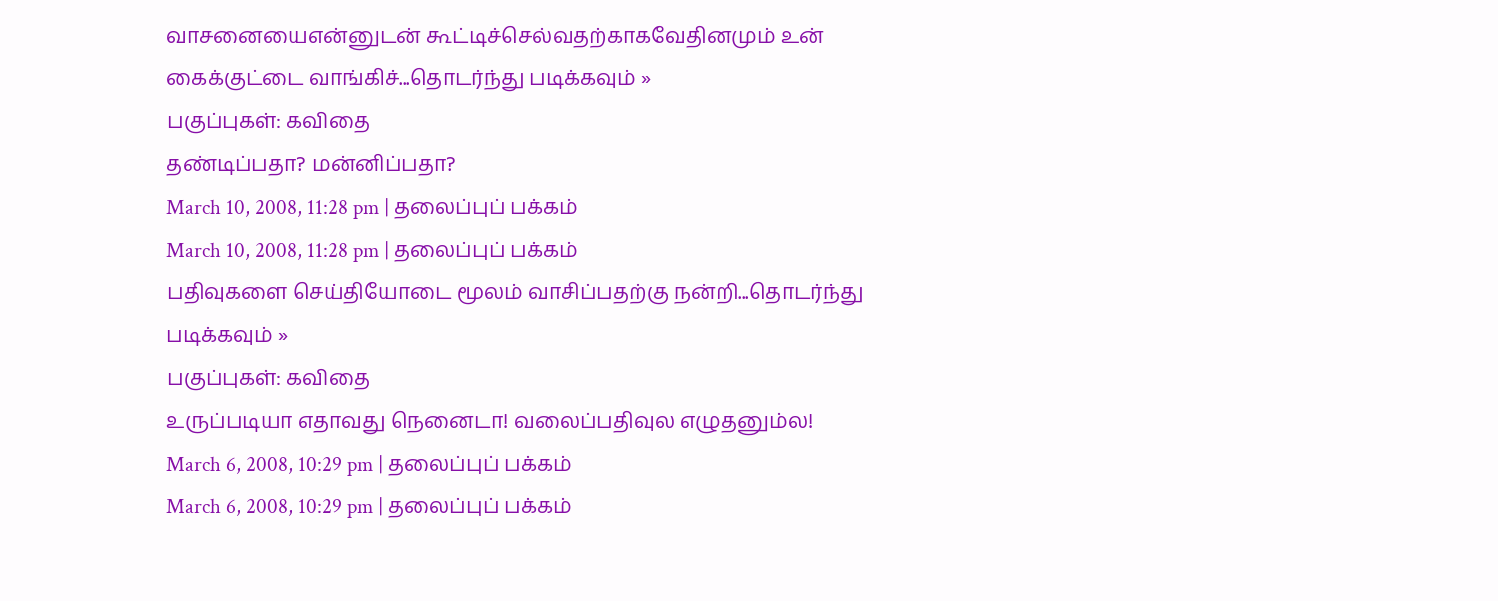வாசனையைஎன்னுடன் கூட்டிச்செல்வதற்காகவேதினமும் உன் கைக்குட்டை வாங்கிச்...தொடர்ந்து படிக்கவும் »
பகுப்புகள்: கவிதை
தண்டிப்பதா? மன்னிப்பதா?
March 10, 2008, 11:28 pm | தலைப்புப் பக்கம்
March 10, 2008, 11:28 pm | தலைப்புப் பக்கம்
பதிவுகளை செய்தியோடை மூலம் வாசிப்பதற்கு நன்றி...தொடர்ந்து படிக்கவும் »
பகுப்புகள்: கவிதை
உருப்படியா எதாவது நெனைடா! வலைப்பதிவுல எழுதனும்ல!
March 6, 2008, 10:29 pm | தலைப்புப் பக்கம்
March 6, 2008, 10:29 pm | தலைப்புப் பக்கம்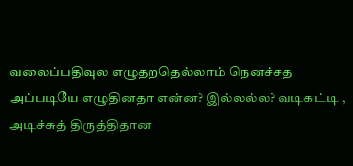வலைப்பதிவுல எழுதறதெல்லாம் நெனச்சத அப்படியே எழுதினதா என்ன? இல்லல்ல? வடிகட்டி , அடிச்சுத் திருத்திதான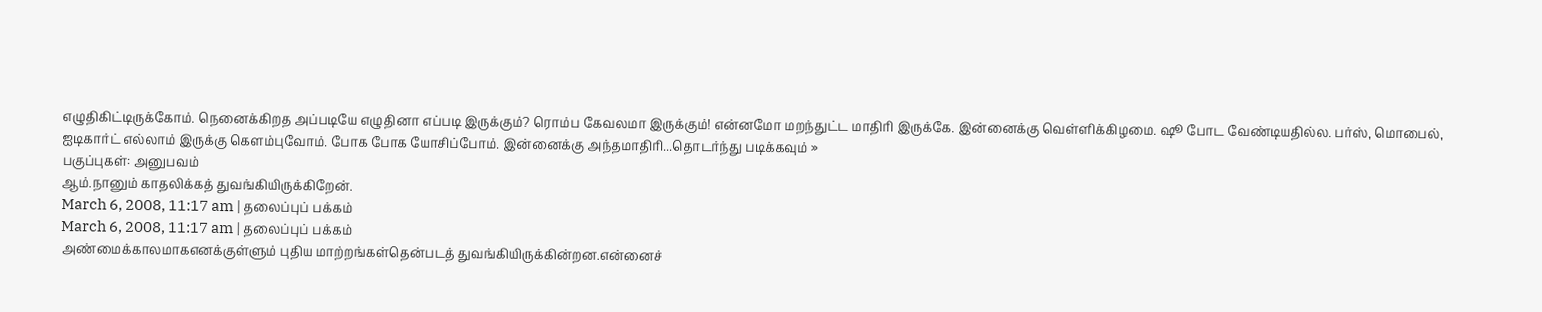எழுதிகிட்டிருக்கோம். நெனைக்கிறத அப்படியே எழுதினா எப்படி இருக்கும்? ரொம்ப கேவலமா இருக்கும்! என்னமோ மறந்துட்ட மாதிரி இருக்கே. இன்னைக்கு வெள்ளிக்கிழமை. ஷூ போட வேண்டியதில்ல. பர்ஸ், மொபைல், ஐடிகார்ட் எல்லாம் இருக்கு கெளம்புவோம். போக போக யோசிப்போம். இன்னைக்கு அந்தமாதிரி...தொடர்ந்து படிக்கவும் »
பகுப்புகள்: அனுபவம்
ஆம்.நானும் காதலிக்கத் துவங்கியிருக்கிறேன்.
March 6, 2008, 11:17 am | தலைப்புப் பக்கம்
March 6, 2008, 11:17 am | தலைப்புப் பக்கம்
அண்மைக்காலமாகஎனக்குள்ளும் புதிய மாற்றங்கள்தென்படத் துவங்கியிருக்கின்றன.என்னைச்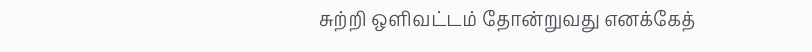சுற்றி ஒளிவட்டம் தோன்றுவது எனக்கேத்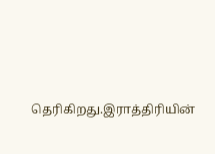தெரிகிறது.இராத்திரியின்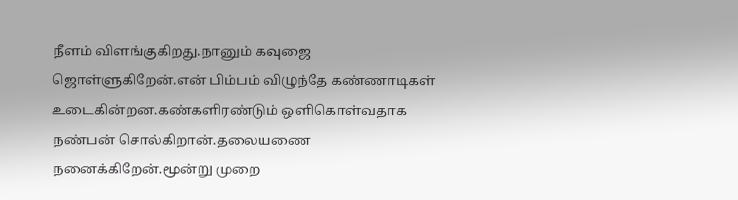நீளம் விளங்குகிறது.நானும் கவுஜை ஜொள்ளுகிறேன்.என் பிம்பம் விழுந்தே கண்ணாடிகள் உடைகின்றன.கண்களிரண்டும் ஒளிகொள்வதாக நண்பன் சொல்கிறான்.தலையணை நனைக்கிறேன்.மூன்று முறை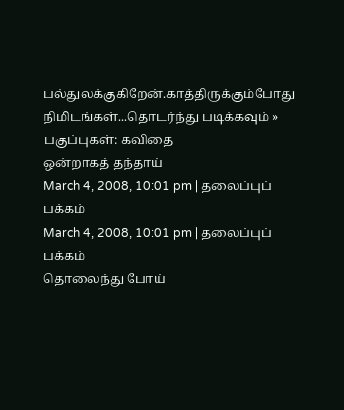பல்துலக்குகிறேன்.காத்திருக்கும்போது நிமிடங்கள்...தொடர்ந்து படிக்கவும் »
பகுப்புகள்: கவிதை
ஒன்றாகத் தந்தாய்
March 4, 2008, 10:01 pm | தலைப்புப் பக்கம்
March 4, 2008, 10:01 pm | தலைப்புப் பக்கம்
தொலைந்து போய்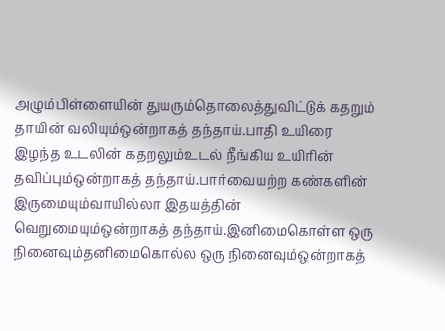அழும்பிள்ளையின் துயரும்தொலைத்துவிட்டுக் கதறும் தாயின் வலியும்ஒன்றாகத் தந்தாய்.பாதி உயிரை இழந்த உடலின் கதறலும்உடல் நீங்கிய உயிரின் தவிப்பும்ஒன்றாகத் தந்தாய்.பார்வையற்ற கண்களின் இருமையும்வாயில்லா இதயத்தின் வெறுமையும்ஒன்றாகத் தந்தாய்.இனிமைகொள்ள ஒரு நினைவும்தனிமைகொல்ல ஒரு நினைவும்ஒன்றாகத்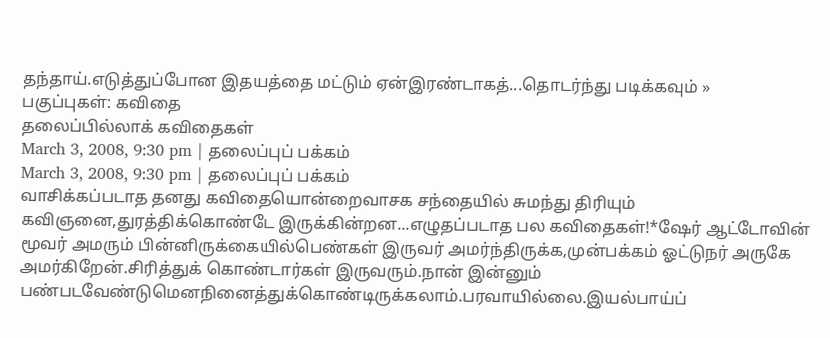தந்தாய்.எடுத்துப்போன இதயத்தை மட்டும் ஏன்இரண்டாகத்...தொடர்ந்து படிக்கவும் »
பகுப்புகள்: கவிதை
தலைப்பில்லாக் கவிதைகள்
March 3, 2008, 9:30 pm | தலைப்புப் பக்கம்
March 3, 2008, 9:30 pm | தலைப்புப் பக்கம்
வாசிக்கப்படாத தனது கவிதையொன்றைவாசக சந்தையில் சுமந்து திரியும் கவிஞனை,துரத்திக்கொண்டே இருக்கின்றன...எழுதப்படாத பல கவிதைகள்!*ஷேர் ஆட்டோவின் மூவர் அமரும் பின்னிருக்கையில்பெண்கள் இருவர் அமர்ந்திருக்க,முன்பக்கம் ஓட்டுநர் அருகே அமர்கிறேன்.சிரித்துக் கொண்டார்கள் இருவரும்.நான் இன்னும் பண்படவேண்டுமெனநினைத்துக்கொண்டிருக்கலாம்.பரவாயில்லை.இயல்பாய்ப்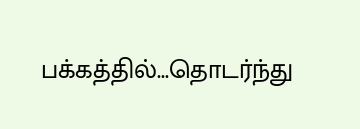பக்கத்தில்...தொடர்ந்து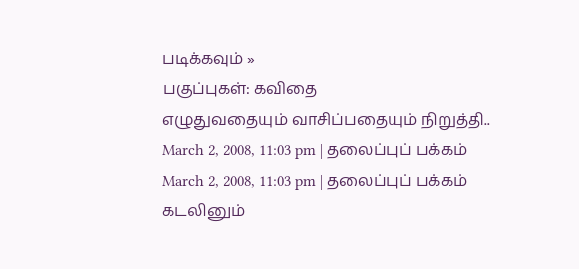படிக்கவும் »
பகுப்புகள்: கவிதை
எழுதுவதையும் வாசிப்பதையும் நிறுத்தி..
March 2, 2008, 11:03 pm | தலைப்புப் பக்கம்
March 2, 2008, 11:03 pm | தலைப்புப் பக்கம்
கடலினும்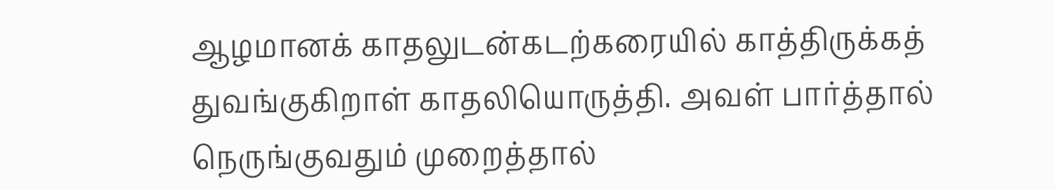ஆழமானக் காதலுடன்கடற்கரையில் காத்திருக்கத் துவங்குகிறாள் காதலியொருத்தி. அவள் பார்த்தால் நெருங்குவதும் முறைத்தால்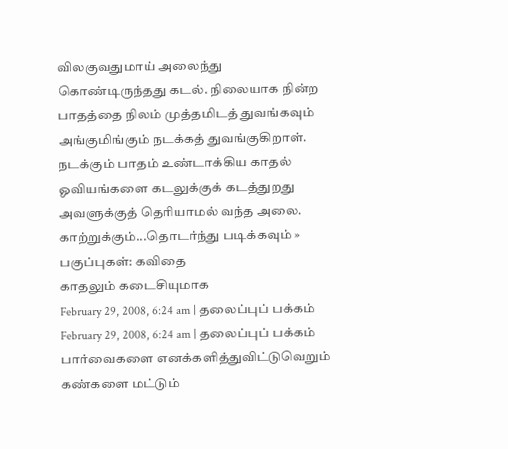விலகுவதுமாய் அலைந்து கொண்டிருந்தது கடல். நிலையாக நின்ற பாதத்தை நிலம் முத்தமிடத் துவங்கவும் அங்குமிங்கும் நடக்கத் துவங்குகிறாள். நடக்கும் பாதம் உண்டாக்கிய காதல் ஓவியங்களை கடலுக்குக் கடத்துறது அவளுக்குத் தெரியாமல் வந்த அலை. காற்றுக்கும்...தொடர்ந்து படிக்கவும் »
பகுப்புகள்: கவிதை
காதலும் கடைசியுமாக
February 29, 2008, 6:24 am | தலைப்புப் பக்கம்
February 29, 2008, 6:24 am | தலைப்புப் பக்கம்
பார்வைகளை எனக்களித்துவிட்டுவெறும் கண்களை மட்டும்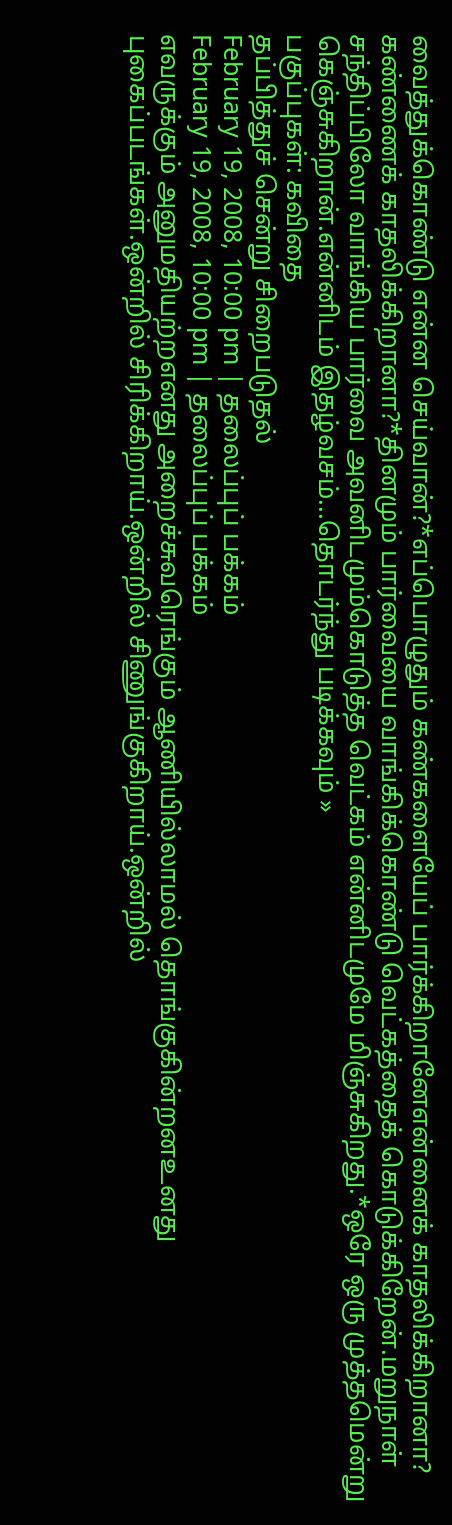வைத்துக்கொண்டு என்ன செய்வான்?*எப்பொழுதும் கண்களையேப் பார்க்கிறானேஎன்னைக் காதலிக்கிறானா? கண்ணைக் காதலிக்கிறானா?*தினமும் பார்வையை வாங்கிக்கொண்டு வெட்கத்தைக் கொடுக்கிறேன்.மறுநாள் சந்திப்பிலோ வாங்கிய பார்வை அவனிடமும்கொடுத்த வெட்கம் என்னிடமுமே மிஞ்சுகிறது.*ஒரே ஒரு முத்தமென்று கெஞ்சுகிறான்.என்னிடம் இதழ்வசம்...தொடர்ந்து படிக்கவும் »
பகுப்புகள்: கவிதை
தப்பித்துச் சென்று சிறைபடுதல்
February 19, 2008, 10:00 pm | தலைப்புப் பக்கம்
February 19, 2008, 10:00 pm | தலைப்புப் பக்கம்
எவருக்கும் அனுமதியற்றஎனது அறைச்சுவரெங்கும் ஆணியில்லாமல் தொங்குகின்றனஉனது புகைப்படங்கள்.ஒன்றில் சிரிக்கிறாய்.ஒன்றில் சிணுங்குகிறாய்.ஒன்றில்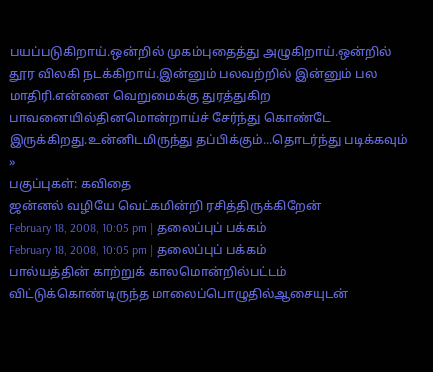பயப்படுகிறாய்.ஒன்றில் முகம்புதைத்து அழுகிறாய்.ஒன்றில் தூர விலகி நடக்கிறாய்.இன்னும் பலவற்றில் இன்னும் பல மாதிரி.என்னை வெறுமைக்கு துரத்துகிற பாவனையில்தினமொன்றாய்ச் சேர்ந்து கொண்டே இருக்கிறது.உன்னிடமிருந்து தப்பிக்கும்...தொடர்ந்து படிக்கவும் »
பகுப்புகள்: கவிதை
ஜன்னல் வழியே வெட்கமின்றி ரசித்திருக்கிறேன்
February 18, 2008, 10:05 pm | தலைப்புப் பக்கம்
February 18, 2008, 10:05 pm | தலைப்புப் பக்கம்
பால்யத்தின் காற்றுக் காலமொன்றில்பட்டம் விட்டுக்கொண்டிருந்த மாலைப்பொழுதில்ஆசையுடன்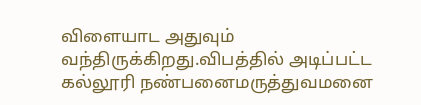விளையாட அதுவும் வந்திருக்கிறது.விபத்தில் அடிப்பட்ட கல்லூரி நண்பனைமருத்துவமனை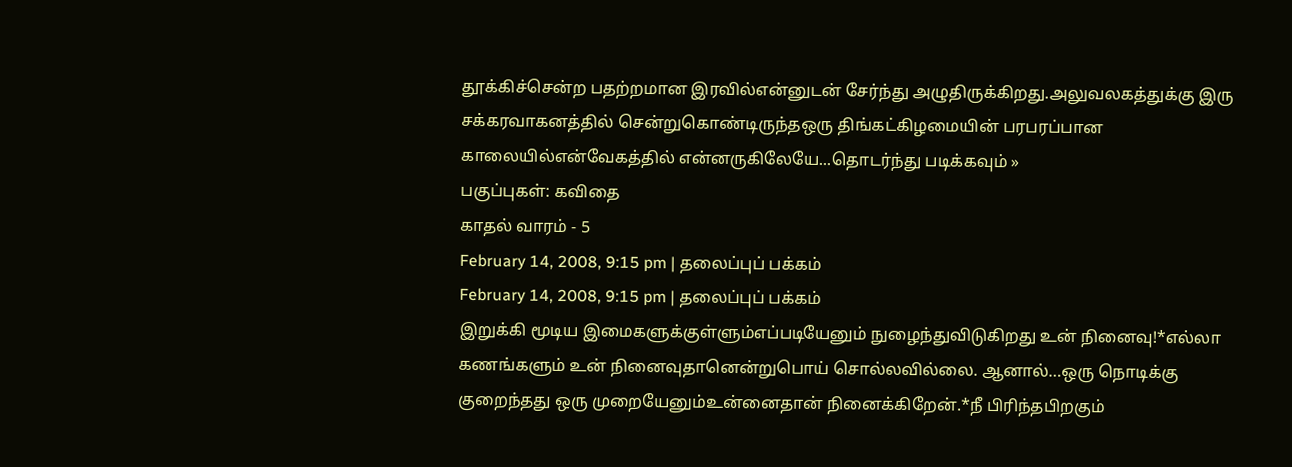தூக்கிச்சென்ற பதற்றமான இரவில்என்னுடன் சேர்ந்து அழுதிருக்கிறது.அலுவலகத்துக்கு இரு சக்கரவாகனத்தில் சென்றுகொண்டிருந்தஒரு திங்கட்கிழமையின் பரபரப்பான காலையில்என்வேகத்தில் என்னருகிலேயே...தொடர்ந்து படிக்கவும் »
பகுப்புகள்: கவிதை
காதல் வாரம் - 5
February 14, 2008, 9:15 pm | தலைப்புப் பக்கம்
February 14, 2008, 9:15 pm | தலைப்புப் பக்கம்
இறுக்கி மூடிய இமைகளுக்குள்ளும்எப்படியேனும் நுழைந்துவிடுகிறது உன் நினைவு!*எல்லா கணங்களும் உன் நினைவுதானென்றுபொய் சொல்லவில்லை. ஆனால்…ஒரு நொடிக்கு குறைந்தது ஒரு முறையேனும்உன்னைதான் நினைக்கிறேன்.*நீ பிரிந்தபிறகும்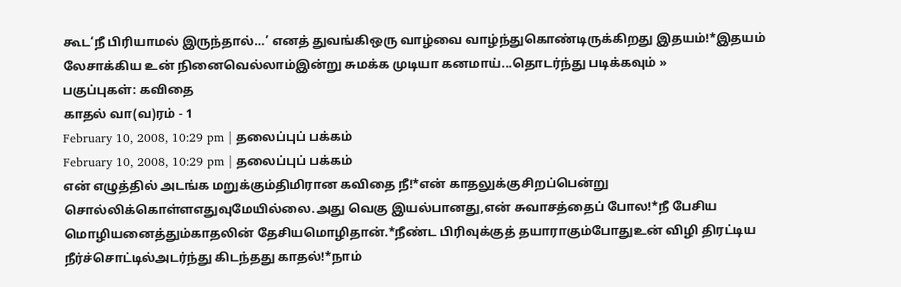கூட‘நீ பிரியாமல் இருந்தால்…’ எனத் துவங்கிஒரு வாழ்வை வாழ்ந்துகொண்டிருக்கிறது இதயம்!*இதயம் லேசாக்கிய உன் நினைவெல்லாம்இன்று சுமக்க முடியா கனமாய்...தொடர்ந்து படிக்கவும் »
பகுப்புகள்: கவிதை
காதல் வா(வ)ரம் - 1
February 10, 2008, 10:29 pm | தலைப்புப் பக்கம்
February 10, 2008, 10:29 pm | தலைப்புப் பக்கம்
என் எழுத்தில் அடங்க மறுக்கும்திமிரான கவிதை நீ!*என் காதலுக்குசிறப்பென்று சொல்லிக்கொள்ளஎதுவுமேயில்லை.அது வெகு இயல்பானது,என் சுவாசத்தைப் போல!*நீ பேசிய மொழியனைத்தும்காதலின் தேசியமொழிதான்.*நீண்ட பிரிவுக்குத் தயாராகும்போதுஉன் விழி திரட்டிய நீர்ச்சொட்டில்அடர்ந்து கிடந்தது காதல்!*நாம்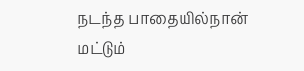நடந்த பாதையில்நான் மட்டும்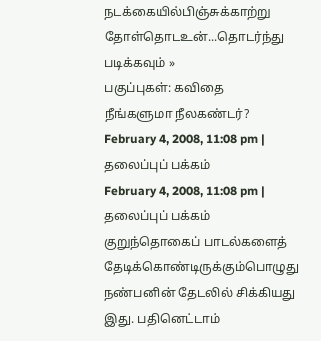நடக்கையில்பிஞ்சுக்காற்று தோள்தொடஉன்...தொடர்ந்து படிக்கவும் »
பகுப்புகள்: கவிதை
நீங்களுமா நீலகண்டர்?
February 4, 2008, 11:08 pm | தலைப்புப் பக்கம்
February 4, 2008, 11:08 pm | தலைப்புப் பக்கம்
குறுந்தொகைப் பாடல்களைத் தேடிக்கொண்டிருக்கும்பொழுது நண்பனின் தேடலில் சிக்கியது இது. பதினெட்டாம்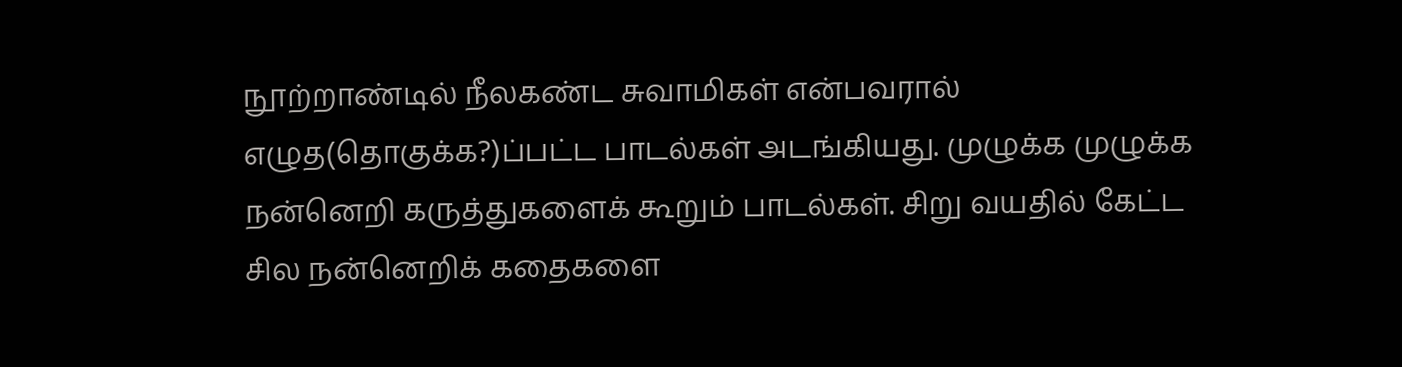நூற்றாண்டில் நீலகண்ட சுவாமிகள் என்பவரால் எழுத(தொகுக்க?)ப்பட்ட பாடல்கள் அடங்கியது. முழுக்க முழுக்க நன்னெறி கருத்துகளைக் கூறும் பாடல்கள். சிறு வயதில் கேட்ட சில நன்னெறிக் கதைகளை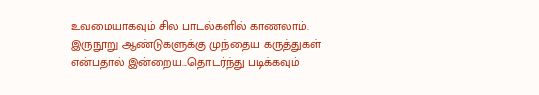உவமையாகவும் சில பாடல்களில் காணலாம். இருநூறு ஆண்டுகளுக்கு முந்தைய கருத்துகள் என்பதால் இன்றைய...தொடர்ந்து படிக்கவும்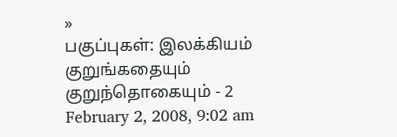»
பகுப்புகள்: இலக்கியம்
குறுங்கதையும் குறுந்தொகையும் - 2
February 2, 2008, 9:02 am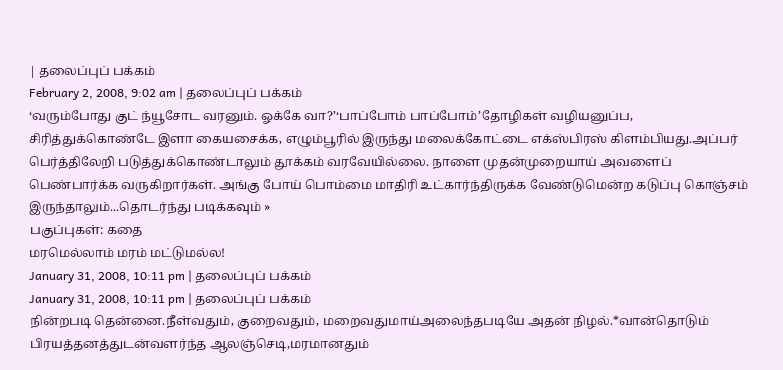| தலைப்புப் பக்கம்
February 2, 2008, 9:02 am | தலைப்புப் பக்கம்
‘வரும்போது குட் ந்யூசோட வரனும். ஓக்கே வா?’‘பாப்போம் பாப்போம்’தோழிகள் வழியனுப்ப, சிரித்துக்கொண்டே இளா கையசைக்க, எழும்பூரில் இருந்து மலைக்கோட்டை எக்ஸ்பிரஸ் கிளம்பியது.அப்பர் பெர்த்திலேறி படுத்துக்கொண்டாலும் தூக்கம் வரவேயில்லை. நாளை முதன்முறையாய் அவளைப் பெண்பார்க்க வருகிறார்கள். அங்கு போய் பொம்மை மாதிரி உட்கார்ந்திருக்க வேண்டுமென்ற கடுப்பு கொஞ்சம் இருந்தாலும்...தொடர்ந்து படிக்கவும் »
பகுப்புகள்: கதை
மரமெல்லாம் மரம் மட்டுமல்ல!
January 31, 2008, 10:11 pm | தலைப்புப் பக்கம்
January 31, 2008, 10:11 pm | தலைப்புப் பக்கம்
நின்றபடி தென்னை.நீள்வதும், குறைவதும், மறைவதுமாய்அலைந்தபடியே அதன் நிழல்.*வான்தொடும் பிரயத்தனத்துடன்வளர்ந்த ஆலஞ்செடி,மரமானதும்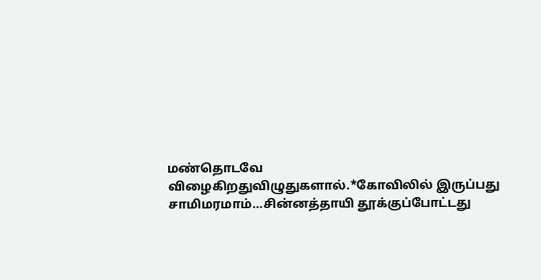மண்தொடவே விழைகிறதுவிழுதுகளால்.*கோவிலில் இருப்பது சாமிமரமாம்…சின்னத்தாயி தூக்குப்போட்டது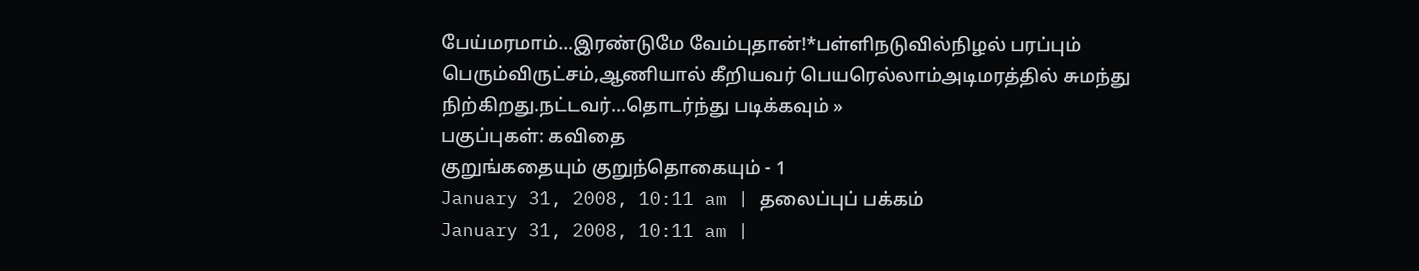பேய்மரமாம்…இரண்டுமே வேம்புதான்!*பள்ளிநடுவில்நிழல் பரப்பும் பெரும்விருட்சம்,ஆணியால் கீறியவர் பெயரெல்லாம்அடிமரத்தில் சுமந்து நிற்கிறது.நட்டவர்...தொடர்ந்து படிக்கவும் »
பகுப்புகள்: கவிதை
குறுங்கதையும் குறுந்தொகையும் - 1
January 31, 2008, 10:11 am | தலைப்புப் பக்கம்
January 31, 2008, 10:11 am |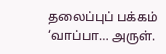தலைப்புப் பக்கம்
‘வாப்பா… அருள்.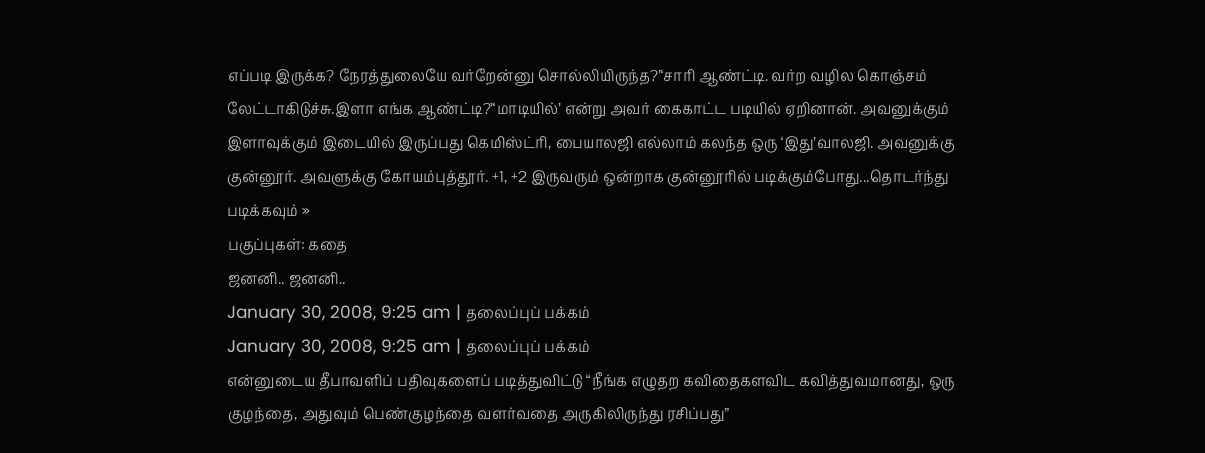எப்படி இருக்க? நேரத்துலையே வர்றேன்னு சொல்லியிருந்த?’‘சாரி ஆண்ட்டி. வர்ற வழில கொஞ்சம் லேட்டாகிடுச்சு.இளா எங்க ஆண்ட்டி?’‘மாடியில்’ என்று அவர் கைகாட்ட படியில் ஏறினான். அவனுக்கும் இளாவுக்கும் இடையில் இருப்பது கெமிஸ்ட்ரி, பையாலஜி எல்லாம் கலந்த ஒரு ‘இது’வாலஜி. அவனுக்கு குன்னூர். அவளுக்கு கோயம்புத்தூர். +1, +2 இருவரும் ஒன்றாக குன்னூரில் படிக்கும்போது...தொடர்ந்து படிக்கவும் »
பகுப்புகள்: கதை
ஜனனி.. ஜனனி..
January 30, 2008, 9:25 am | தலைப்புப் பக்கம்
January 30, 2008, 9:25 am | தலைப்புப் பக்கம்
என்னுடைய தீபாவளிப் பதிவுகளைப் படித்துவிட்டு “நீங்க எழுதற கவிதைகளவிட கவித்துவமானது, ஒரு குழந்தை, அதுவும் பெண்குழந்தை வளர்வதை அருகிலிருந்து ரசிப்பது”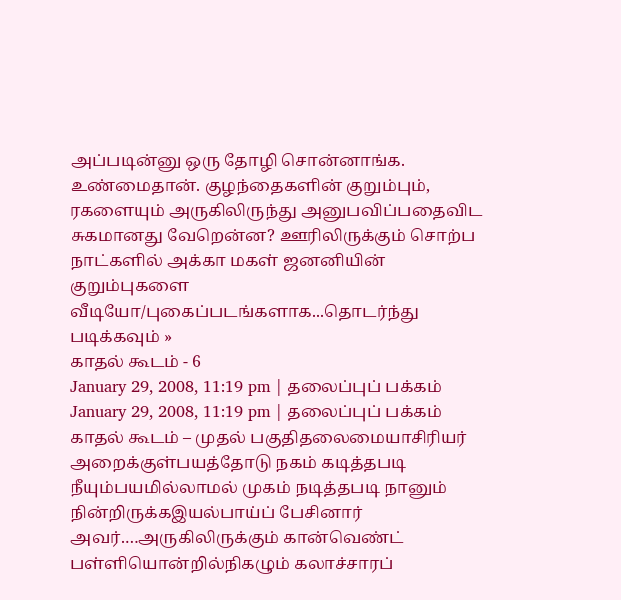அப்படின்னு ஒரு தோழி சொன்னாங்க. உண்மைதான். குழந்தைகளின் குறும்பும், ரகளையும் அருகிலிருந்து அனுபவிப்பதைவிட சுகமானது வேறென்ன? ஊரிலிருக்கும் சொற்ப நாட்களில் அக்கா மகள் ஜனனியின் குறும்புகளை வீடியோ/புகைப்படங்களாக...தொடர்ந்து படிக்கவும் »
காதல் கூடம் - 6
January 29, 2008, 11:19 pm | தலைப்புப் பக்கம்
January 29, 2008, 11:19 pm | தலைப்புப் பக்கம்
காதல் கூடம் – முதல் பகுதிதலைமையாசிரியர் அறைக்குள்பயத்தோடு நகம் கடித்தபடி நீயும்பயமில்லாமல் முகம் நடித்தபடி நானும் நின்றிருக்கஇயல்பாய்ப் பேசினார் அவர்.…அருகிலிருக்கும் கான்வெண்ட் பள்ளியொன்றில்நிகழும் கலாச்சாரப்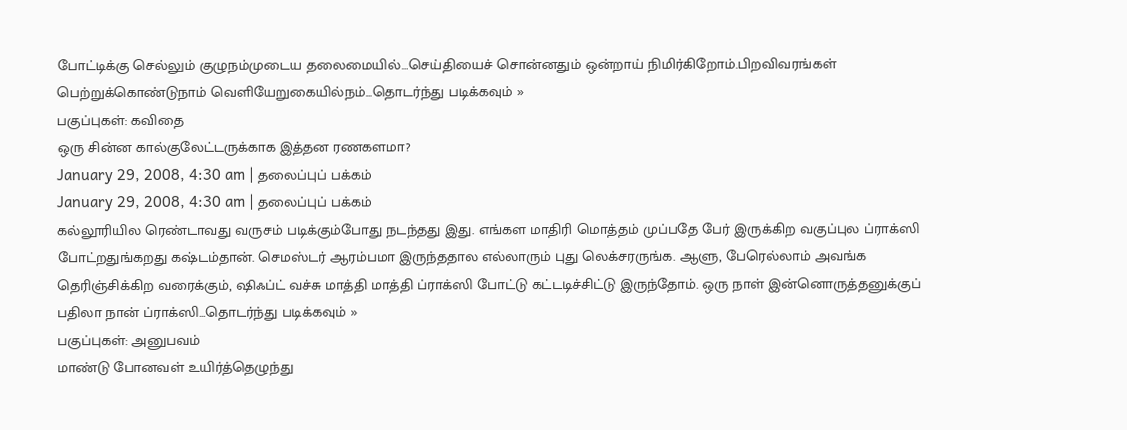போட்டிக்கு செல்லும் குழுநம்முடைய தலைமையில்…செய்தியைச் சொன்னதும் ஒன்றாய் நிமிர்கிறோம்.பிறவிவரங்கள் பெற்றுக்கொண்டுநாம் வெளியேறுகையில்நம்...தொடர்ந்து படிக்கவும் »
பகுப்புகள்: கவிதை
ஒரு சின்ன கால்குலேட்டருக்காக இத்தன ரணகளமா?
January 29, 2008, 4:30 am | தலைப்புப் பக்கம்
January 29, 2008, 4:30 am | தலைப்புப் பக்கம்
கல்லூரியில ரெண்டாவது வருசம் படிக்கும்போது நடந்தது இது. எங்கள மாதிரி மொத்தம் முப்பதே பேர் இருக்கிற வகுப்புல ப்ராக்ஸி போட்றதுங்கறது கஷ்டம்தான். செமஸ்டர் ஆரம்பமா இருந்ததால எல்லாரும் புது லெக்சரருங்க. ஆளு, பேரெல்லாம் அவங்க தெரிஞ்சிக்கிற வரைக்கும், ஷிஃப்ட் வச்சு மாத்தி மாத்தி ப்ராக்ஸி போட்டு கட்டடிச்சிட்டு இருந்தோம். ஒரு நாள் இன்னொருத்தனுக்குப் பதிலா நான் ப்ராக்ஸி...தொடர்ந்து படிக்கவும் »
பகுப்புகள்: அனுபவம்
மாண்டு போனவள் உயிர்த்தெழுந்து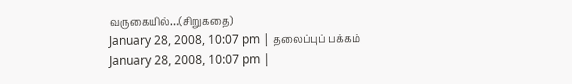வருகையில்…(சிறுகதை)
January 28, 2008, 10:07 pm | தலைப்புப் பக்கம்
January 28, 2008, 10:07 pm |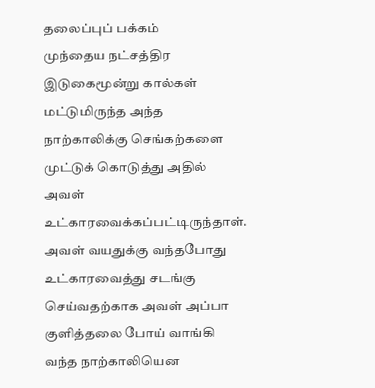தலைப்புப் பக்கம்
முந்தைய நட்சத்திர இடுகைமூன்று கால்கள் மட்டுமிருந்த அந்த நாற்காலிக்கு செங்கற்களை முட்டுக் கொடுத்து அதில் அவள் உட்காரவைக்கப்பட்டிருந்தாள். அவள் வயதுக்கு வந்தபோது உட்காரவைத்து சடங்கு செய்வதற்காக அவள் அப்பா குளித்தலை போய் வாங்கி வந்த நாற்காலியென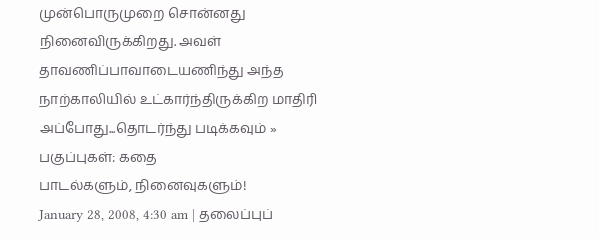முன்பொருமுறை சொன்னது நினைவிருக்கிறது. அவள் தாவணிப்பாவாடையணிந்து அந்த நாற்காலியில் உட்கார்ந்திருக்கிற மாதிரி அப்போது...தொடர்ந்து படிக்கவும் »
பகுப்புகள்: கதை
பாடல்களும், நினைவுகளும்!
January 28, 2008, 4:30 am | தலைப்புப்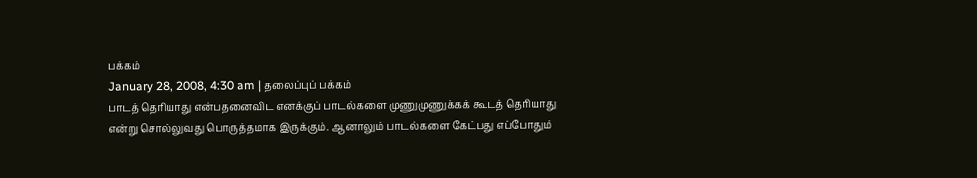பக்கம்
January 28, 2008, 4:30 am | தலைப்புப் பக்கம்
பாடத் தெரியாது என்பதனைவிட எனக்குப் பாடல்களை முணுமுணுக்கக் கூடத் தெரியாது என்று சொல்லுவது பொருத்தமாக இருக்கும். ஆனாலும் பாடல்களை கேட்பது எப்போதும்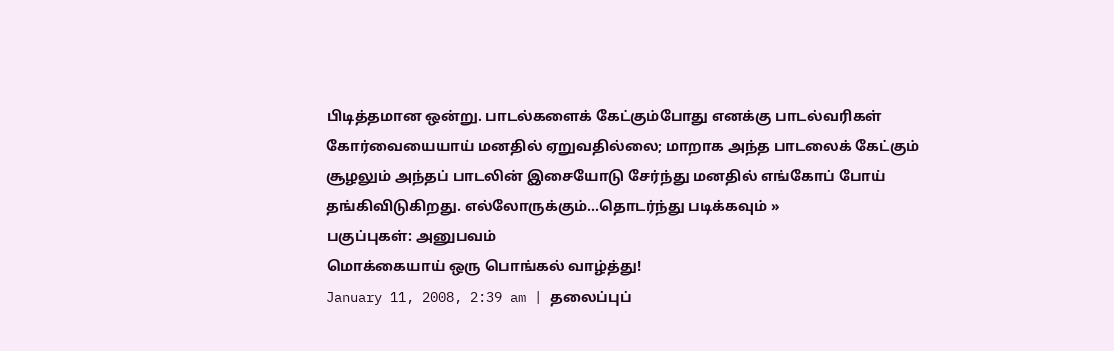பிடித்தமான ஒன்று. பாடல்களைக் கேட்கும்போது எனக்கு பாடல்வரிகள் கோர்வையையாய் மனதில் ஏறுவதில்லை; மாறாக அந்த பாடலைக் கேட்கும் சூழலும் அந்தப் பாடலின் இசையோடு சேர்ந்து மனதில் எங்கோப் போய் தங்கிவிடுகிறது. எல்லோருக்கும்...தொடர்ந்து படிக்கவும் »
பகுப்புகள்: அனுபவம்
மொக்கையாய் ஒரு பொங்கல் வாழ்த்து!
January 11, 2008, 2:39 am | தலைப்புப்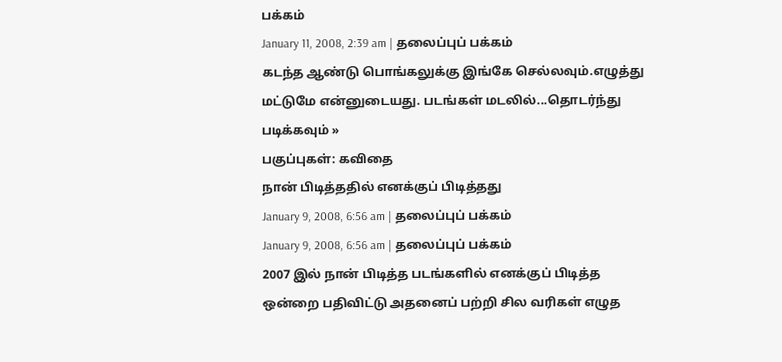பக்கம்
January 11, 2008, 2:39 am | தலைப்புப் பக்கம்
கடந்த ஆண்டு பொங்கலுக்கு இங்கே செல்லவும்.எழுத்து மட்டுமே என்னுடையது. படங்கள் மடலில்...தொடர்ந்து படிக்கவும் »
பகுப்புகள்: கவிதை
நான் பிடித்ததில் எனக்குப் பிடித்தது
January 9, 2008, 6:56 am | தலைப்புப் பக்கம்
January 9, 2008, 6:56 am | தலைப்புப் பக்கம்
2007 இல் நான் பிடித்த படங்களில் எனக்குப் பிடித்த ஒன்றை பதிவிட்டு அதனைப் பற்றி சில வரிகள் எழுத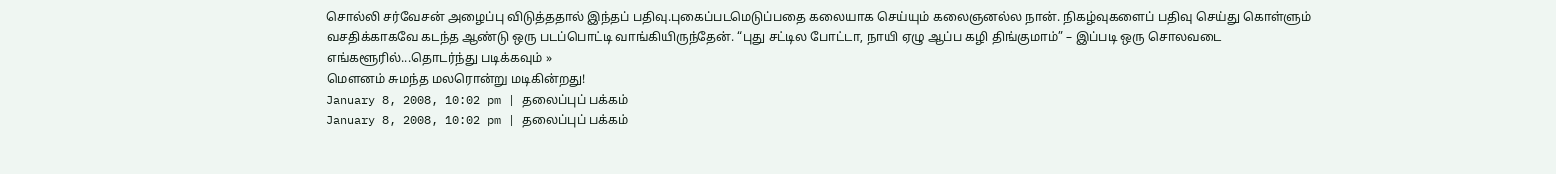சொல்லி சர்வேசன் அழைப்பு விடுத்ததால் இந்தப் பதிவு.புகைப்படமெடுப்பதை கலையாக செய்யும் கலைஞனல்ல நான். நிகழ்வுகளைப் பதிவு செய்து கொள்ளும் வசதிக்காகவே கடந்த ஆண்டு ஒரு படப்பொட்டி வாங்கியிருந்தேன். “புது சட்டில போட்டா, நாயி ஏழு ஆப்ப கழி திங்குமாம்” – இப்படி ஒரு சொலவடை எங்களூரில்...தொடர்ந்து படிக்கவும் »
மௌனம் சுமந்த மலரொன்று மடிகின்றது!
January 8, 2008, 10:02 pm | தலைப்புப் பக்கம்
January 8, 2008, 10:02 pm | தலைப்புப் பக்கம்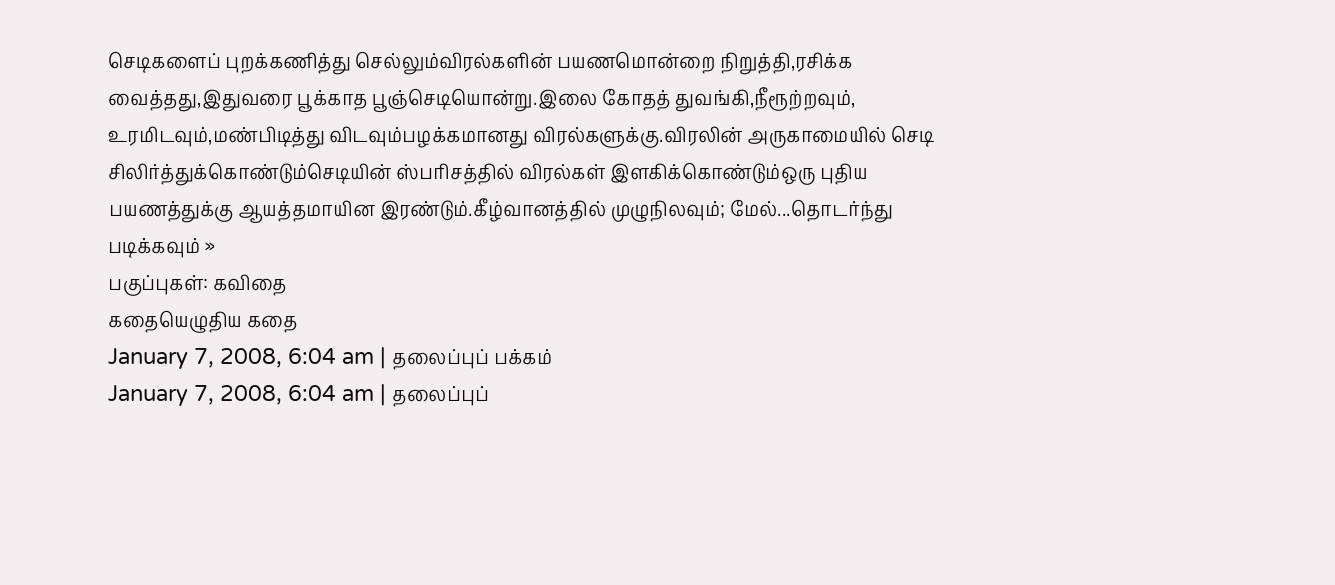செடிகளைப் புறக்கணித்து செல்லும்விரல்களின் பயணமொன்றை நிறுத்தி,ரசிக்க வைத்தது,இதுவரை பூக்காத பூஞ்செடியொன்று.இலை கோதத் துவங்கி,நீரூற்றவும், உரமிடவும்,மண்பிடித்து விடவும்பழக்கமானது விரல்களுக்கு.விரலின் அருகாமையில் செடி சிலிர்த்துக்கொண்டும்செடியின் ஸ்பரிசத்தில் விரல்கள் இளகிக்கொண்டும்ஒரு புதிய பயணத்துக்கு ஆயத்தமாயின இரண்டும்.கீழ்வானத்தில் முழுநிலவும்; மேல்...தொடர்ந்து படிக்கவும் »
பகுப்புகள்: கவிதை
கதையெழுதிய கதை
January 7, 2008, 6:04 am | தலைப்புப் பக்கம்
January 7, 2008, 6:04 am | தலைப்புப்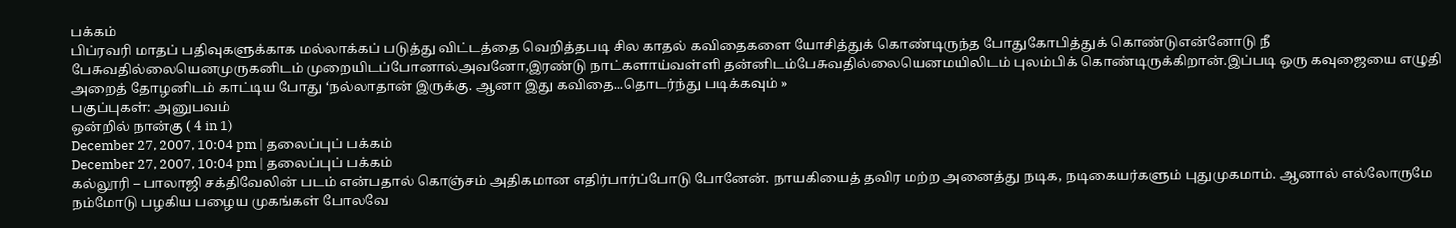பக்கம்
பிப்ரவரி மாதப் பதிவுகளுக்காக மல்லாக்கப் படுத்து விட்டத்தை வெறித்தபடி சில காதல் கவிதைகளை யோசித்துக் கொண்டிருந்த போதுகோபித்துக் கொண்டுஎன்னோடு நீ பேசுவதில்லையெனமுருகனிடம் முறையிடப்போனால்அவனோ,இரண்டு நாட்களாய்வள்ளி தன்னிடம்பேசுவதில்லையெனமயிலிடம் புலம்பிக் கொண்டிருக்கிறான்.இப்படி ஒரு கவுஜையை எழுதி அறைத் தோழனிடம் காட்டிய போது ‘நல்லாதான் இருக்கு. ஆனா இது கவிதை...தொடர்ந்து படிக்கவும் »
பகுப்புகள்: அனுபவம்
ஒன்றில் நான்கு ( 4 in 1)
December 27, 2007, 10:04 pm | தலைப்புப் பக்கம்
December 27, 2007, 10:04 pm | தலைப்புப் பக்கம்
கல்லூரி – பாலாஜி சக்திவேலின் படம் என்பதால் கொஞ்சம் அதிகமான எதிர்பார்ப்போடு போனேன். நாயகியைத் தவிர மற்ற அனைத்து நடிக, நடிகையர்களும் புதுமுகமாம். ஆனால் எல்லோருமே நம்மோடு பழகிய பழைய முகங்கள் போலவே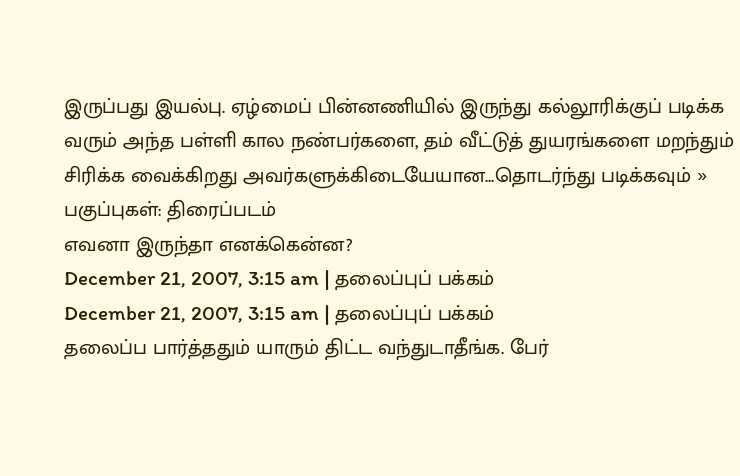இருப்பது இயல்பு. ஏழ்மைப் பின்னணியில் இருந்து கல்லூரிக்குப் படிக்க வரும் அந்த பள்ளி கால நண்பர்களை, தம் வீட்டுத் துயரங்களை மறந்தும் சிரிக்க வைக்கிறது அவர்களுக்கிடையேயான...தொடர்ந்து படிக்கவும் »
பகுப்புகள்: திரைப்படம்
எவனா இருந்தா எனக்கென்ன?
December 21, 2007, 3:15 am | தலைப்புப் பக்கம்
December 21, 2007, 3:15 am | தலைப்புப் பக்கம்
தலைப்ப பார்த்ததும் யாரும் திட்ட வந்துடாதீங்க. பேர்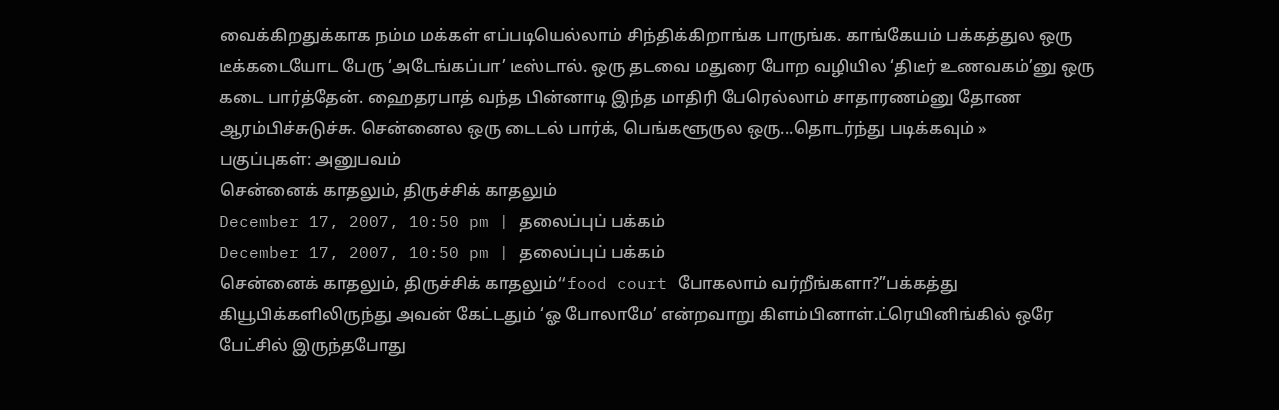வைக்கிறதுக்காக நம்ம மக்கள் எப்படியெல்லாம் சிந்திக்கிறாங்க பாருங்க. காங்கேயம் பக்கத்துல ஒரு டீக்கடையோட பேரு ‘அடேங்கப்பா’ டீஸ்டால். ஒரு தடவை மதுரை போற வழியில ‘திடீர் உணவகம்’னு ஒரு கடை பார்த்தேன். ஹைதரபாத் வந்த பின்னாடி இந்த மாதிரி பேரெல்லாம் சாதாரணம்னு தோண ஆரம்பிச்சுடுச்சு. சென்னைல ஒரு டைடல் பார்க், பெங்களூருல ஒரு...தொடர்ந்து படிக்கவும் »
பகுப்புகள்: அனுபவம்
சென்னைக் காதலும், திருச்சிக் காதலும்
December 17, 2007, 10:50 pm | தலைப்புப் பக்கம்
December 17, 2007, 10:50 pm | தலைப்புப் பக்கம்
சென்னைக் காதலும், திருச்சிக் காதலும்“food court போகலாம் வர்றீங்களா?”பக்கத்து கியூபிக்களிலிருந்து அவன் கேட்டதும் ‘ஓ போலாமே’ என்றவாறு கிளம்பினாள்.ட்ரெயினிங்கில் ஒரே பேட்சில் இருந்தபோது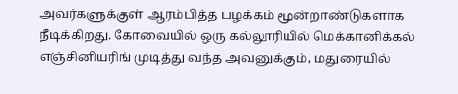அவர்களுக்குள் ஆரம்பித்த பழக்கம் மூன்றாண்டுகளாக நீடிக்கிறது. கோவையில் ஒரு கல்லூரியில் மெக்கானிக்கல் எஞ்சினியரிங் முடித்து வந்த அவனுக்கும், மதுரையில்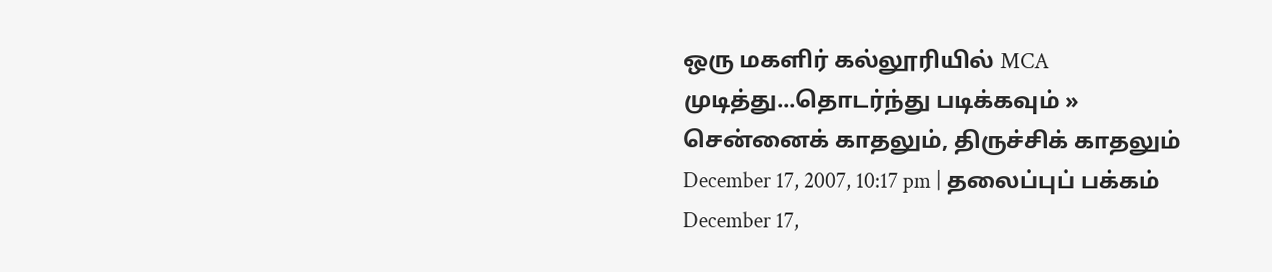ஒரு மகளிர் கல்லூரியில் MCA முடித்து...தொடர்ந்து படிக்கவும் »
சென்னைக் காதலும், திருச்சிக் காதலும்
December 17, 2007, 10:17 pm | தலைப்புப் பக்கம்
December 17,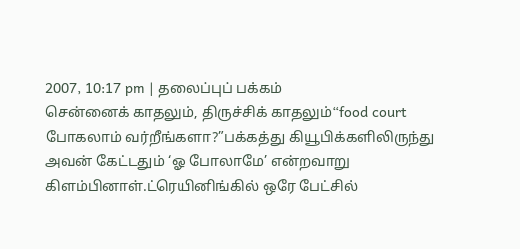2007, 10:17 pm | தலைப்புப் பக்கம்
சென்னைக் காதலும், திருச்சிக் காதலும்“food court போகலாம் வர்றீங்களா?”பக்கத்து கியூபிக்களிலிருந்து அவன் கேட்டதும் ‘ஓ போலாமே’ என்றவாறு கிளம்பினாள்.ட்ரெயினிங்கில் ஒரே பேட்சில்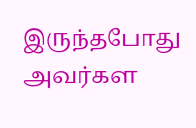இருந்தபோது அவர்கள